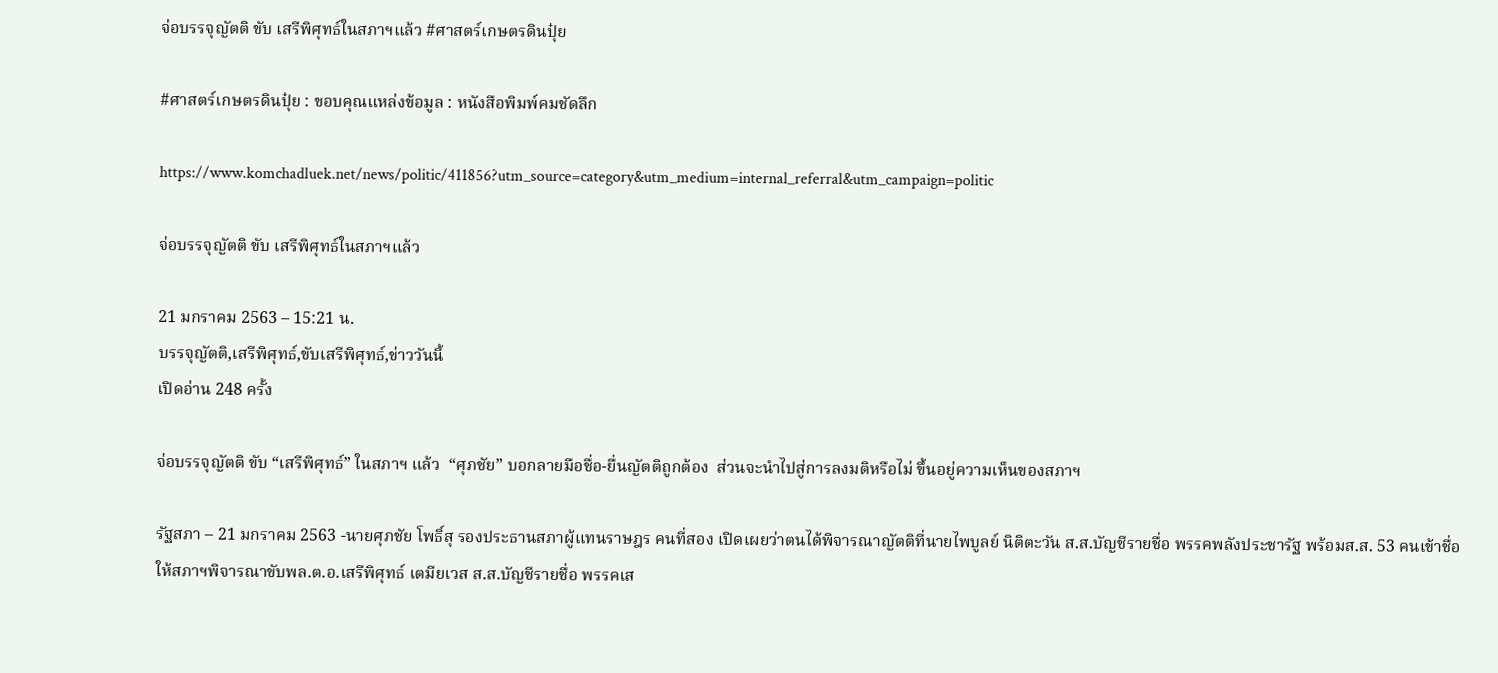จ่อบรรจุญัตติ ขับ เสรีพิศุทธ์ในสภาฯแล้ว #ศาสตร์เกษตรดินปุ๋ย

#ศาสตร์เกษตรดินปุ๋ย : ขอบคุณแหล่งข้อมูล : หนังสือพิมพ์คมชัดลึก

https://www.komchadluek.net/news/politic/411856?utm_source=category&utm_medium=internal_referral&utm_campaign=politic

จ่อบรรจุญัตติ ขับ เสรีพิศุทธ์ในสภาฯแล้ว

21 มกราคม 2563 – 15:21 น.
บรรจุญัตติ,เสรีพิศุทธ์,ขับเสรีพิศุทธ์,ข่าววันนี้
เปิดอ่าน 248 ครั้ง

จ่อบรรจุญัตติ ขับ “เสรีพิศุทธ์” ในสภาฯ แล้ว  “ศุภชัย” บอกลายมือชื่อ-ยื่นญัตติถูกต้อง  ส่วนจะนำไปสู่การลงมติหรือไม่ ขึ้นอยู่ความเห็นของสภาฯ

รัฐสภา – 21 มกราคม 2563 -นายศุภชัย โพธิ์สุ รองประธานสภาผู้แทนราษฎร คนที่สอง เปิดเผยว่าตนได้พิจารณาญัตติที่นายไพบูลย์ นิติตะวัน ส.ส.บัญชีรายชื่อ พรรคพลังประชารัฐ พร้อมส.ส. 53 คนเข้าชื่อ ให้สภาฯพิจารณาขับพล.ต.อ.เสรีพิศุทธ์ เตมียเวส ส.ส.บัญชีรายชื่อ พรรคเส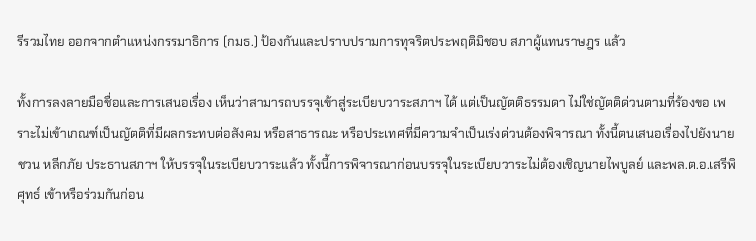รีรวมไทย ออกจากตำแหน่งกรรมาธิการ (กมธ.) ป้องกันและปราบปรามการทุจริตประพฤติมิชอบ สภาผู้แทนราษฎร แล้ว

ทั้งการลงลายมือชื่อและการเสนอเรื่อง เห็นว่าสามารถบรรจุเข้าสู่ระเบียบวาระสภาฯ ได้ แต่เป็นญัตติธรรมดา ไม่ใช่ญัตติด่วนตามที่ร้องขอ เพราะไม่เข้าเกณฑ์เป็นญัตติที่มีผลกระทบต่อสังคม หรือสาธารณะ หรือประเทศที่มีความจำเป็นเร่งด่วนต้องพิจารณา ทั้งนี้ตนเสนอเรื่องไปยังนายชวน หลีกภัย ประธานสภาฯ ให้บรรจุในระเบียบวาระแล้ว ทั้งนี้การพิจารณาก่อนบรรจุในระเบียบวาระไม่ต้องเชิญนายไพบูลย์ และพล.ต.อ.เสรีพิศุทธ์ เข้าหรือร่วมกันก่อน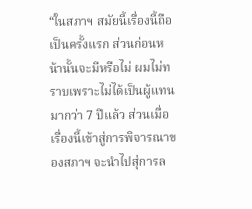“ในสภาฯ สมัยนี้เรื่องนี้ถือเป็นครั้งแรก ส่วนก่อนหน้านั้นจะมีหรือไม่ ผมไม่ทราบเพราะไม่ได้เป็นผู้แทนมากว่า 7 ปีแล้ว ส่วนเมื่อเรื่องนี้เข้าสู่การพิจารณาของสภาฯ จะนำไปสุ่การล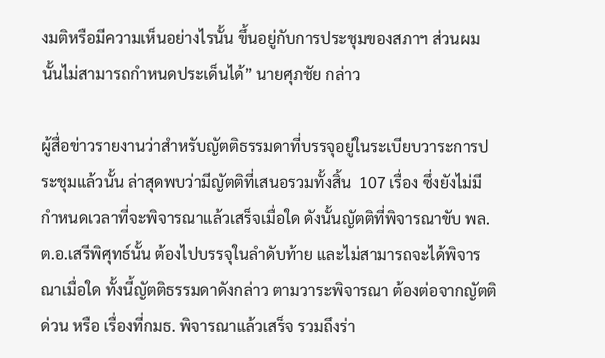งมติหรือมีความเห็นอย่างไรนั้น ขึ้นอยู่กับการประชุมของสภาฯ ส่วนผมนั้นไม่สามารถกำหนดประเด็นได้” นายศุภชัย กล่าว

ผู้สื่อข่าวรายงานว่าสำหรับญัตติธรรมดาที่บรรจุอยู่ในระเบียบวาระการประชุมแล้วนั้น ล่าสุดพบว่ามีญัตติที่เสนอรวมทั้งสิ้น  107 เรื่อง ซึ่งยังไม่มีกำหนดเวลาที่จะพิจารณาแล้วเสร็จเมื่อใด ดังนั้นญัตติที่พิจารณาขับ พล.ต.อ.เสรีพิศุทธ์นั้น ต้องไปบรรจุในลำดับท้าย และไม่สามารถจะได้พิจารณาเมื่อใด ทั้งนี้ญัตติธรรมดาดังกล่าว ตามวาระพิจารณา ต้องต่อจากญัตติด่วน หรือ เรื่องที่กมธ. พิจารณาแล้วเสร็จ รวมถึงร่า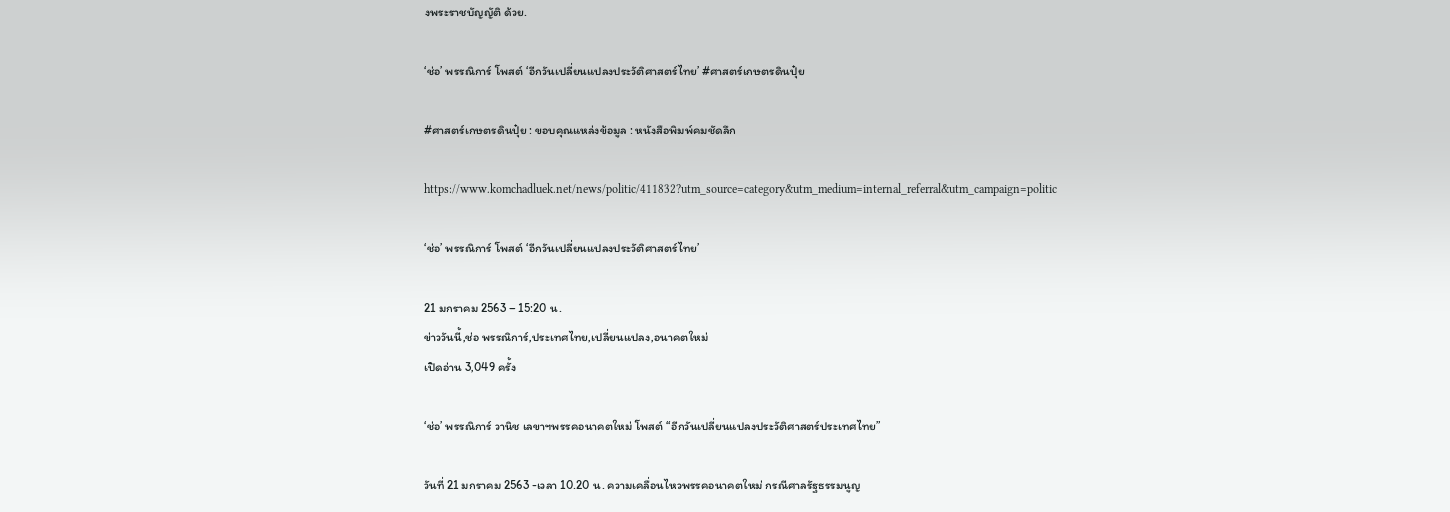งพระราชบัญญัติ ด้วย.

‘ช่อ’ พรรณิการ์ โพสต์ ‘อีกวันเปลี่ยนแปลงประวัติศาสตร์ไทย’ #ศาสตร์เกษตรดินปุ๋ย

#ศาสตร์เกษตรดินปุ๋ย : ขอบคุณแหล่งข้อมูล : หนังสือพิมพ์คมชัดลึก

https://www.komchadluek.net/news/politic/411832?utm_source=category&utm_medium=internal_referral&utm_campaign=politic

‘ช่อ’ พรรณิการ์ โพสต์ ‘อีกวันเปลี่ยนแปลงประวัติศาสตร์ไทย’

21 มกราคม 2563 – 15:20 น.
ข่าววันนี้,ช่อ พรรณิการ์,ประเทศไทย,เปลี่ยนแปลง,อนาคตใหม่
เปิดอ่าน 3,049 ครั้ง

‘ช่อ’ พรรณิการ์ วานิช เลขาฯพรรคอนาคตใหม่ โพสต์ “อีกวันเปลี่ยนแปลงประวัติศาสตร์ประเทศไทย”

วันที่ 21 มกราคม 2563 -เวลา 10.20 น. ความเคลื่อนไหวพรรคอนาคตใหม่ กรณีศาลรัฐธรรมนูญ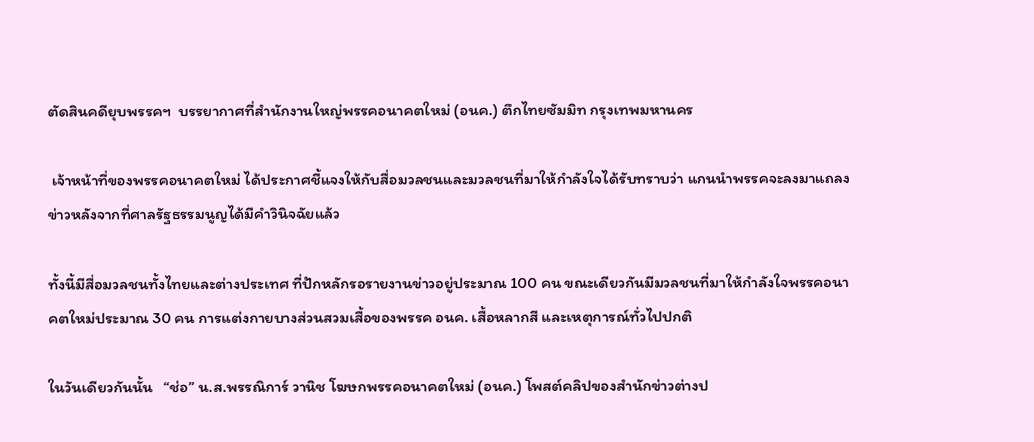ตัดสินคดียุบพรรคฯ  บรรยากาศที่สำนักงานใหญ่พรรคอนาคตใหม่ (อนค.) ตึกไทยซัมมิท กรุงเทพมหานคร

 เจ้าหน้าที่ของพรรคอนาคตใหม่ ได้ประกาศชี้แจงให้กับสื่อมวลชนและมวลชนที่มาให้กำลังใจได้รับทราบว่า แกนนำพรรคจะลงมาแถลงข่าวหลังจากที่ศาลรัฐธรรมนูญได้มีคำวินิจฉัยแล้ว

ทั้งนี้มีสื่อมวลชนทั้งไทยและต่างประเทศ ที่ปักหลักรอรายงานข่าวอยู่ประมาณ 100 คน ขณะเดียวกันมีมวลชนที่มาให้กำลังใจพรรคอนาคตใหม่ประมาณ 30 คน การแต่งกายบางส่วนสวมเสื้อของพรรค อนค. เสื้อหลากสี และเหตุการณ์ทั่วไปปกติ

ในวันเดียวกันนั้น   “ช่อ” น.ส.พรรณิการ์ วานิช โฆษกพรรคอนาคตใหม่ (อนค.) โพสต์คลิปของสำนักข่าวต่างป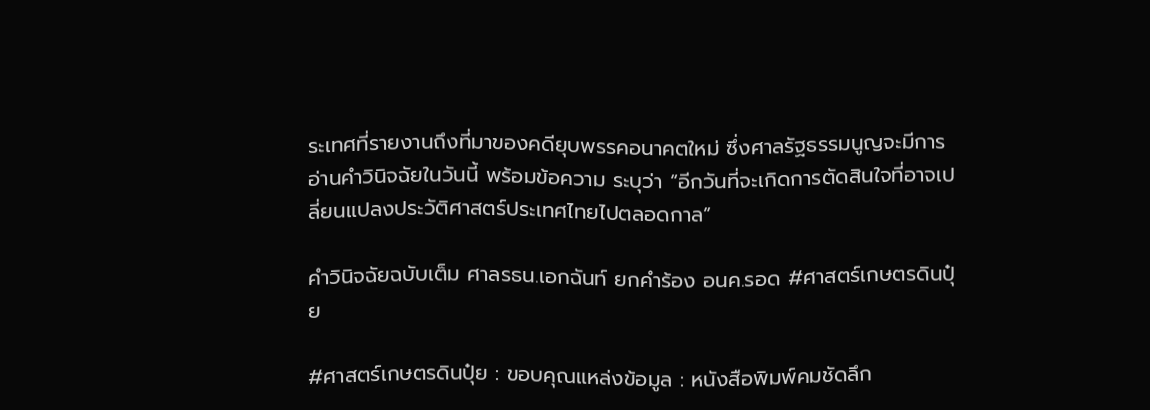ระเทศที่รายงานถึงที่มาของคดียุบพรรคอนาคตใหม่ ซึ่งศาลรัฐธรรมนูญจะมีการอ่านคำวินิจฉัยในวันนี้ พร้อมข้อความ ระบุว่า “อีกวันที่จะเกิดการตัดสินใจที่อาจเปลี่ยนแปลงประวัติศาสตร์ประเทศไทยไปตลอดกาล”

คำวินิจฉัยฉบับเต็ม ศาลรธน.เอกฉันท์ ยกคำร้อง อนค.รอด #ศาสตร์เกษตรดินปุ๋ย

#ศาสตร์เกษตรดินปุ๋ย : ขอบคุณแหล่งข้อมูล : หนังสือพิมพ์คมชัดลึก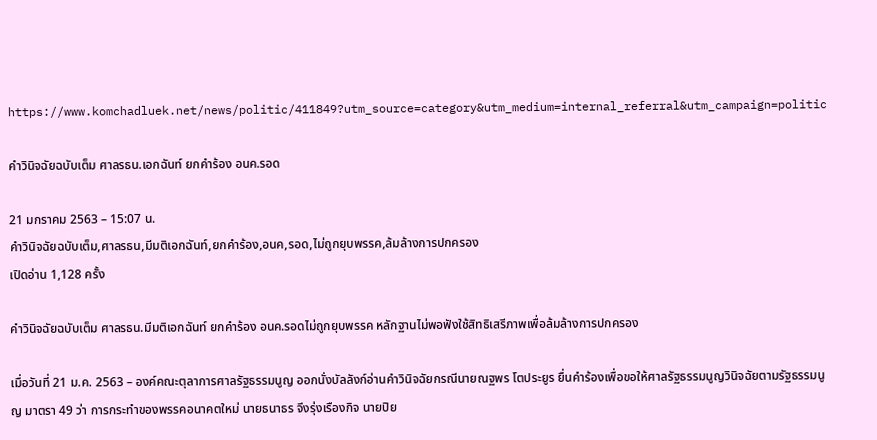https://www.komchadluek.net/news/politic/411849?utm_source=category&utm_medium=internal_referral&utm_campaign=politic

คำวินิจฉัยฉบับเต็ม ศาลรธน.เอกฉันท์ ยกคำร้อง อนค.รอด

21 มกราคม 2563 – 15:07 น.
คำวินิจฉัยฉบับเต็ม,ศาลรธน,มีมติเอกฉันท์,ยกคำร้อง,อนค,รอด,ไม่ถูกยุบพรรค,ล้มล้างการปกครอง
เปิดอ่าน 1,128 ครั้ง

คำวินิจฉัยฉบับเต็ม ศาลรธน.มีมติเอกฉันท์ ยกคำร้อง อนค.รอดไม่ถูกยุบพรรค หลักฐานไม่พอฟังใช้สิทธิเสรีภาพเพื่อล้มล้างการปกครอง

เมื่อวันที่ 21 ม.ค. 2563 – องค์คณะตุลาการศาลรัฐธรรมนูญ ออกนั่งบัลลังก์อ่านคำวินิจฉัยกรณีนายณฐพร โตประยูร ยื่นคำร้องเพื่อขอให้ศาลรัฐธรรมนูญวินิจฉัยตามรัฐธรรมนูญ มาตรา 49 ว่า การกระทำของพรรคอนาคตใหม่ นายธนาธร จึงรุ่งเรืองกิจ นายปิย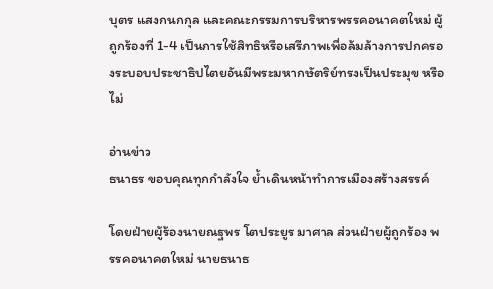บุตร แสงกนกกุล และคณะกรรมการบริหารพรรคอนาคตใหม่ ผู้ถูกร้องที่ 1-4 เป็นการใช้สิทธิหรือเสรีภาพเพื่อล้มล้างการปกครองระบอบประชาธิปไตยอันมีพระมหากษัตริย์ทรงเป็นประมุข หรือไม่

อ่านข่าว
ธนาธร ขอบคุณทุกกำลังใจ ย้ำเดินหน้าทำการเมืองสร้างสรรค์

โดยฝ่ายผู้ร้องนายณฐพร โตประยูร มาศาล ส่วนฝ่ายผู้ถูกร้อง พรรคอนาคตใหม่ นายธนาธ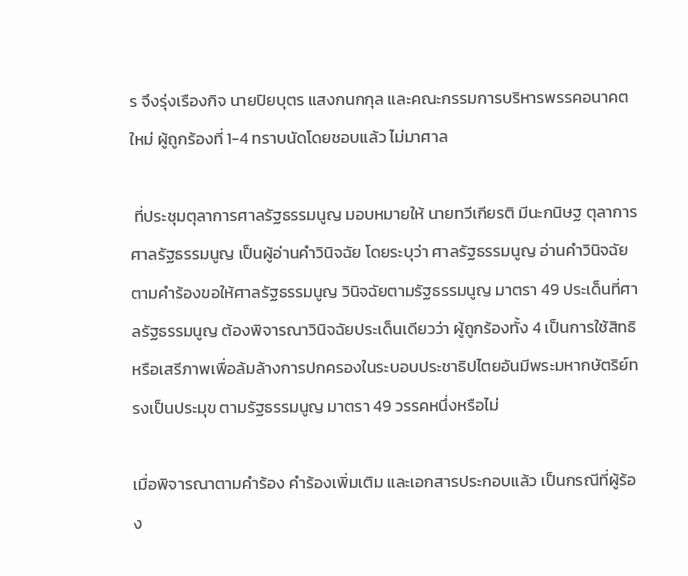ร จึงรุ่งเรืองกิจ นายปิยบุตร แสงกนกกุล และคณะกรรมการบริหารพรรคอนาคตใหม่ ผู้ถูกร้องที่ 1-4 ทราบนัดโดยชอบแล้ว ไม่มาศาล

 ที่ประชุมตุลาการศาลรัฐธรรมนูญ มอบหมายให้ นายทวีเกียรติ มีนะกนิษฐ ตุลาการศาลรัฐธรรมนูญ เป็นผู้อ่านคำวินิจฉัย โดยระบุว่า ศาลรัฐธรรมนูญ อ่านคำวินิจฉัย ตามคำร้องขอให้ศาลรัฐธรรมนูญ วินิจฉัยตามรัฐธรรมนูญ มาตรา 49 ประเด็นที่ศาลรัฐธรรมนูญ ต้องพิจารณาวินิจฉัยประเด็นเดียวว่า ผู้ถูกร้องทั้ง 4 เป็นการใช้สิทธิหรือเสรีภาพเพื่อล้มล้างการปกครองในระบอบประชาธิปไตยอันมีพระมหากษัตริย์ทรงเป็นประมุข ตามรัฐธรรมนูญ มาตรา 49 วรรคหนึ่งหรือไม่

เมื่อพิจารณาตามคำร้อง คำร้องเพิ่มเติม และเอกสารประกอบแล้ว เป็นกรณีที่ผู้ร้อง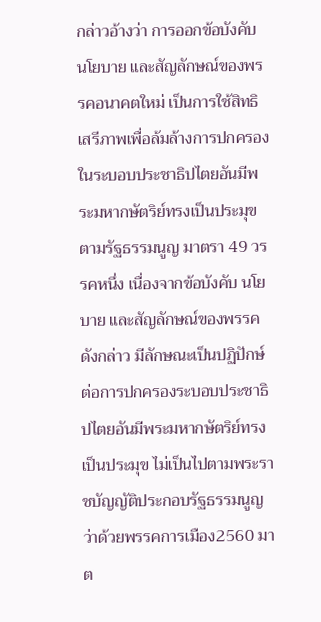กล่าวอ้างว่า การออกข้อบังคับ นโยบาย และสัญลักษณ์ของพรรคอนาคตใหม่ เป็นการใช้สิทธิเสรีภาพเพื่อล้มล้างการปกครองในระบอบประชาธิปไตยอันมีพระมหากษัตริย์ทรงเป็นประมุข ตามรัฐธรรมนูญ มาตรา 49 วรรคหนึ่ง เนื่องจากข้อบังคับ นโยบาย และสัญลักษณ์ของพรรคดังกล่าว มีลักษณะเป็นปฏิปักษ์ต่อการปกครองระบอบประชาธิปไตยอันมีพระมหากษัตริย์ทรงเป็นประมุข ไม่เป็นไปตามพระราชบัญญัติประกอบรัฐธรรมนูญว่าด้วยพรรคการเมือง2560 มาต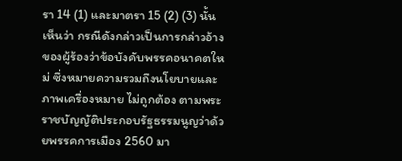รา 14 (1) และมาตรา 15 (2) (3) นั้น เห็นว่า กรณีดังกล่าวเป็นการกล่าวอ้างของผู้ร้องว่าข้อบังคับพรรคอนาคตใหม่ ซึ่งหมายความรวมถึงนโยบายและภาพเครื่องหมาย ไม่ถูกต้อง ตามพระราชบัญญัติประกอบรัฐธรรมนูญว่าด้วยพรรคการเมือง 2560 มา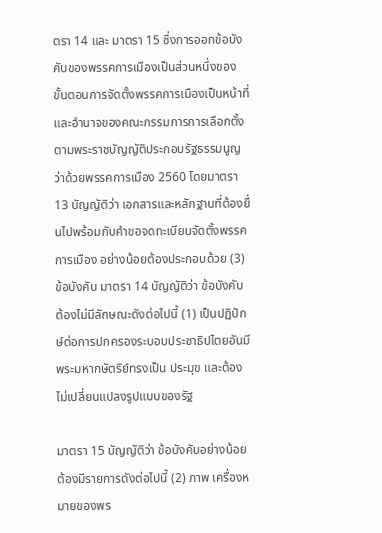ตรา 14 และ มาตรา 15 ซึ่งการออกข้อบังคับของพรรคการเมืองเป็นส่วนหนึ่งของขั้นตอนการจัดตั้งพรรคการเมืองเป็นหน้าที่และอำนาจของคณะกรรมการการเลือกตั้ง ตามพระราชบัญญัติประกอบรัฐธรรมนูญว่าด้วยพรรคการเมือง 2560 โดยมาตรา 13 บัญญัติว่า เอกสารและหลักฐานที่ต้องยื่นไปพร้อมกับคำขอจดทะเบียนจัดตั้งพรรคการเมือง อย่างน้อยต้องประกอบด้วย (3) ข้อบังคับ มาตรา 14 บัญญัติว่า ข้อบังคับ ต้องไม่มีลักษณะดังต่อไปนี้ (1) เป็นปฏิปักษ์ต่อการปกครองระบอบประชาธิปไตยอันมีพระมหากษัตริย์ทรงเป็น ประมุข และต้องไม่เปลี่ยนแปลงรูปแบบของรัฐ

มาตรา 15 บัญญัติว่า ข้อบังคับอย่างน้อยต้องมีรายการดังต่อไปนี้ (2) ภาพ เครื่องหมายของพร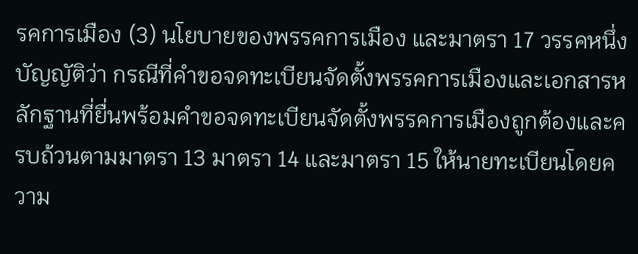รคการเมือง (3) นโยบายของพรรคการเมือง และมาตรา 17 วรรคหนึ่งบัญญัติว่า กรณีที่คำขอจดทะเบียนจัดตั้งพรรคการเมืองและเอกสารหลักฐานที่ยื่นพร้อมคำขอจดทะเบียนจัดตั้งพรรคการเมืองถูกต้องและครบถ้วนตามมาตรา 13 มาตรา 14 และมาตรา 15 ให้นายทะเบียนโดยความ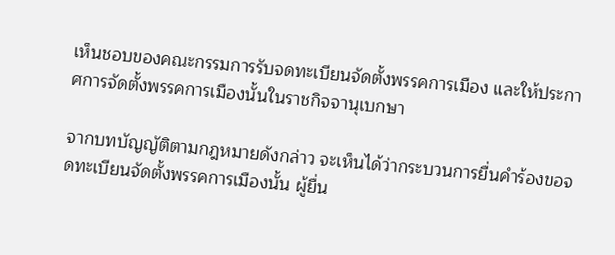เห็นชอบของคณะกรรมการรับจดทะเบียนจัดตั้งพรรคการเมือง และให้ประกาศการจัดตั้งพรรคการเมืองนั้นในราชกิจจานุเบกษา

จากบทบัญญัติตามกฎหมายดังกล่าว จะเห็นได้ว่ากระบวนการยื่นคำร้องขอจดทะเบียนจัดตั้งพรรคการเมืองนั้น ผู้ยื่น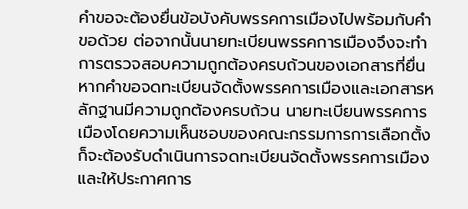คำขอจะต้องยื่นข้อบังคับพรรคการเมืองไปพร้อมกับคำขอด้วย ต่อจากนั้นนายทะเบียนพรรคการเมืองจึงจะทำการตรวจสอบความถูกต้องครบถ้วนของเอกสารที่ยื่น หากคำขอจดทะเบียนจัดตั้งพรรคการเมืองและเอกสารหลักฐานมีความถูกต้องครบถ้วน นายทะเบียนพรรคการเมืองโดยความเห็นชอบของคณะกรรมการการเลือกตั้งก็จะต้องรับดำเนินการจดทะเบียนจัดตั้งพรรคการเมืองและให้ประกาศการ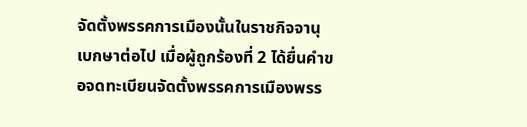จัดตั้งพรรคการเมืองนั้นในราชกิจจานุเบกษาต่อไป เมื่อผู้ถูกร้องที่ 2 ได้ยื่นคำขอจดทะเบียนจัดตั้งพรรคการเมืองพรร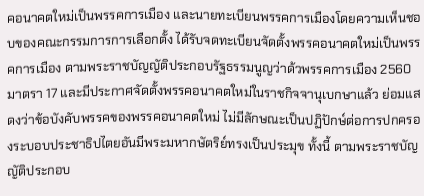คอนาคตใหม่เป็นพรรคการเมือง และนายทะเบียนพรรคการเมืองโดยความเห็นชอบของคณะกรรมการการเลือกตั้ง ได้รับจดทะเบียนจัดตั้งพรรคอนาคตใหม่เป็นพรรคการเมือง ตามพระราชบัญญัติประกอบรัฐธรรมนูญว่าด้วพรรคการเมือง 2560  มาตรา 17 และมีประกาศจัดตั้งพรรคอนาคตใหม่ในราชกิจจานุเบกษาแล้ว ย่อมแสดงว่าข้อบังคับพรรคของพรรคอนาคตใหม่ ไม่มีลักษณะเป็นปฏิปักษ์ต่อการปกครองระบอบประชาธิปไตยอันมีพระมหากษัตริย์ทรงเป็นประมุข ทั้งนี้ ตามพระราชบัญญัติประกอบ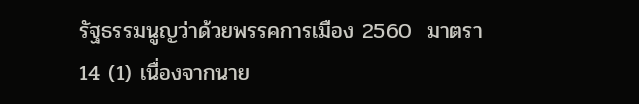รัฐธรรมนูญว่าด้วยพรรคการเมือง 2560  มาตรา 14 (1) เนื่องจากนาย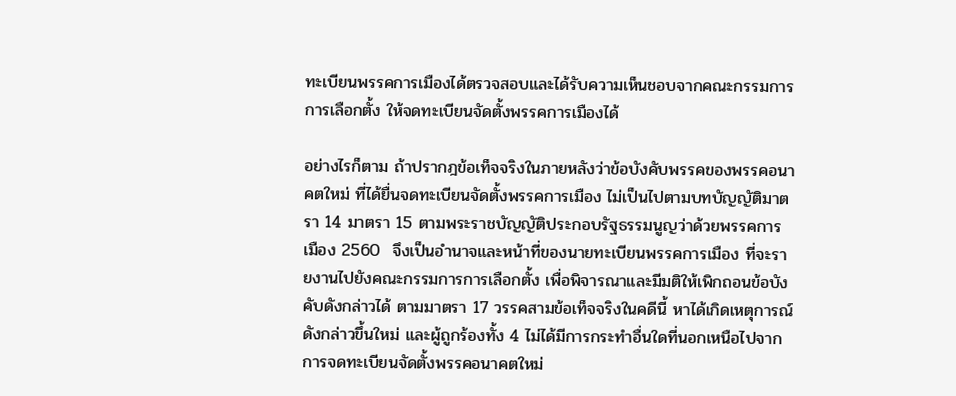ทะเบียนพรรคการเมืองได้ตรวจสอบและได้รับความเห็นชอบจากคณะกรรมการการเลือกตั้ง ให้จดทะเบียนจัดตั้งพรรคการเมืองได้

อย่างไรก็ตาม ถ้าปรากฎข้อเท็จจริงในภายหลังว่าข้อบังคับพรรคของพรรคอนาคตใหม่ ที่ได้ยื่นจดทะเบียนจัดตั้งพรรคการเมือง ไม่เป็นไปตามบทบัญญัติมาตรา 14 มาตรา 15 ตามพระราชบัญญัติประกอบรัฐธรรมนูญว่าด้วยพรรคการเมือง 2560  จึงเป็นอำนาจและหน้าที่ของนายทะเบียนพรรคการเมือง ที่จะรายงานไปยังคณะกรรมการการเลือกตั้ง เพื่อพิจารณาและมีมติให้เพิกถอนข้อบังคับดังกล่าวได้ ตามมาตรา 17 วรรคสามข้อเท็จจริงในคดีนี้ หาได้เกิดเหตุการณ์ดังกล่าวขึ้นใหม่ และผู้ถูกร้องทั้ง 4 ไม่ได้มีการกระทำอื่นใดที่นอกเหนือไปจากการจดทะเบียนจัดตั้งพรรคอนาคตใหม่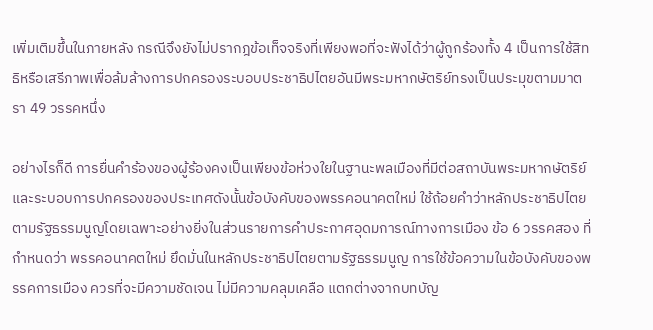เพิ่มเติมขึ้นในภายหลัง กรณีจึงยังไม่ปรากฎข้อเท็จจริงที่เพียงพอที่จะฟังได้ว่าผู้ถูกร้องทั้ง 4 เป็นการใช้สิทธิหรือเสรีภาพเพื่อล้มล้างการปกครองระบอบประชาธิปไตยอันมีพระมหากษัตริย์ทรงเป็นประมุขตามมาตรา 49 วรรคหนึ่ง

อย่างไรก็ดี การยื่นคำร้องของผู้ร้องคงเป็นเพียงข้อห่วงใยในฐานะพลเมืองที่มีต่อสถาบันพระมหากษัตริย์และระบอบการปกครองของประเทศดังนั้นข้อบังคับของพรรคอนาคตใหม่ ใช้ถ้อยคำว่าหลักประชาธิปไตยตามรัฐธรรมนูญโดยเฉพาะอย่างยิ่งในส่วนรายการคำประกาศอุดมการณ์ทางการเมือง ข้อ 6 วรรคสอง ที่กำหนดว่า พรรคอนาคตใหม่ ยึดมั่นในหลักประชาธิปไตยตามรัฐธรรมนูญ การใช้ข้อความในข้อบังคับของพรรคการเมือง ควรที่จะมีความชัดเจน ไม่มีความคลุมเคลือ แตกต่างจากบทบัญ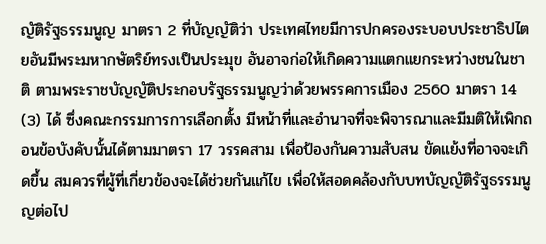ญัติรัฐธรรมนูญ มาตรา 2 ที่บัญญัติว่า ประเทศไทยมีการปกครองระบอบประชาธิปไตยอันมีพระมหากษัตริย์ทรงเป็นประมุข อันอาจก่อให้เกิดความแตกแยกระหว่างชนในชาติ ตามพระราชบัญญัติประกอบรัฐธรรมนูญว่าด้วยพรรคการเมือง 2560 มาตรา 14 (3) ได้ ซึ่งคณะกรรมการการเลือกตั้ง มีหน้าที่และอำนาจที่จะพิจารณาและมีมติให้เพิกถอนข้อบังคับนั้นได้ตามมาตรา 17 วรรคสาม เพื่อป้องกันความสับสน ขัดแย้งที่อาจจะเกิดขึ้น สมควรที่ผู้ที่เกี่ยวข้องจะได้ช่วยกันแก้ไข เพื่อให้สอดคล้องกับบทบัญญัติรัฐธรรมนูญต่อไป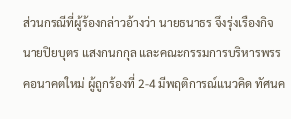ส่วนกรณีที่ผู้ร้องกล่าวอ้างว่า นายธนาธร จึงรุ่งเรืองกิจ นายปิยบุตร แสงกนกกุล และคณะกรรมการบริหารพรรคอนาคตใหม่ ผู้ถูกร้องที่ 2-4 มีพฤติการณ์แนวคิด ทัศนค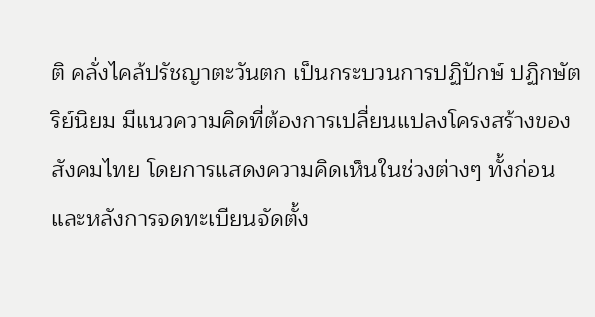ติ คลั่งไคล้ปรัชญาตะวันตก เป็นกระบวนการปฏิปักษ์ ปฏิกษัตริย์นิยม มีแนวความคิดที่ต้องการเปลี่ยนแปลงโครงสร้างของสังคมไทย โดยการแสดงความคิดเห็นในช่วงต่างๆ ทั้งก่อนและหลังการจดทะเบียนจัดตั้ง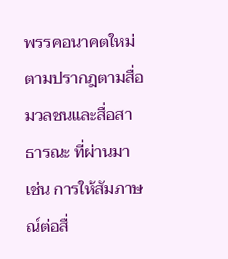พรรคอนาคตใหม่ ตามปรากฎตามสื่อมวลชนและสื่อสาธารณะ ที่ผ่านมา เช่น การให้สัมภาษณ์ต่อสื่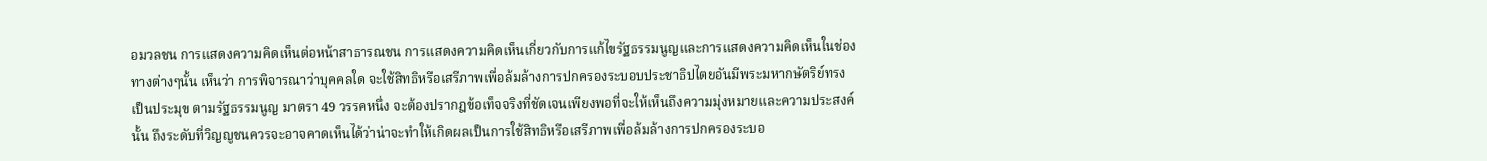อมวลชน การแสดงความคิดเห็นต่อหน้าสาธารณชน การแสดงความคิดเห็นเกี่ยวกับการแก้ไขรัฐธรรมนูญและการแสดงความคิดเห็นในช่องทางต่างๆนั้น เห็นว่า การพิจารณาว่าบุคคลใด จะใช้สิทธิหรือเสรีภาพเพื่อล้มล้างการปกครองระบอบประชาธิปไตยอันมีพระมหากษัตริย์ทรงเป็นประมุข ตามรัฐธรรมนูญ มาตรา 49 วรรคหนึ่ง จะต้องปรากฎข้อเท็จจริงที่ชัดเจนเพียงพอที่จะให้เห็นถึงความมุ่งหมายและความประสงค์นั้น ถึงระดับที่วิญญูชนควรจะอาจคาดเห็นได้ว่าน่าจะทำให้เกิดผลเป็นการใช้สิทธิหรือเสรีภาพเพื่อล้มล้างการปกครองระบอ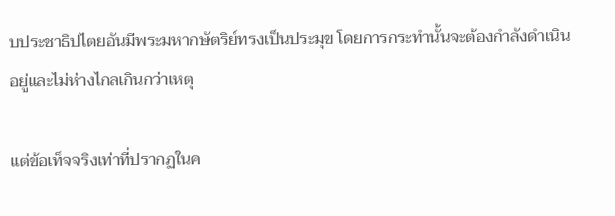บประชาธิปไตยอันมีพระมหากษัตริย์ทรงเป็นประมุข โดยการกระทำนั้นจะต้องกำลังดำเนินอยู่และไม่ห่างไกลเกินกว่าเหตุ

แต่ข้อเท็จจริงเท่าที่ปรากฏในค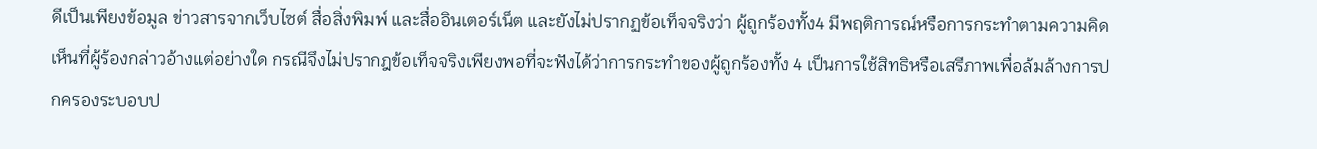ดีเป็นเพียงข้อมูล ข่าวสารจากเว็บไซต์ สื่อสิ่งพิมพ์ และสื่ออินเตอร์เน็ต และยังไม่ปรากฏข้อเท็จจริงว่า ผู้ถูกร้องทั้ง4 มีพฤติการณ์หรือการกระทำตามความคิดเห็นที่ผู้ร้องกล่าวอ้างแต่อย่างใด กรณีจึงไม่ปรากฎข้อเท็จจริงเพียงพอที่จะฟังได้ว่าการกระทำของผู้ถูกร้องทั้ง 4 เป็นการใช้สิทธิหรือเสรีภาพเพื่อล้มล้างการปกครองระบอบป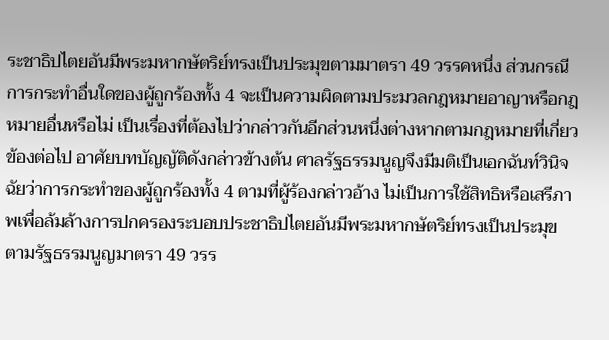ระชาธิปไตยอันมีพระมหากษัตริย์ทรงเป็นประมุขตามมาตรา 49 วรรคหนึ่ง ส่วนกรณีการกระทำอื่นใดของผู้ถูกร้องทั้ง 4 จะเป็นความผิดตามประมวลกฎหมายอาญาหรือกฎหมายอื่นหรือไม่ เป็นเรื่องที่ต้องไปว่ากล่าวกันอีกส่วนหนึ่งต่างหากตามกฎหมายที่เกี่ยวข้องต่อไป อาศัยบทบัญญัติดังกล่าวข้างต้น ศาลรัฐธรรมนูญจึงมีมติเป็นเอกฉันท์วินิจฉัยว่าการกระทำของผู้ถูกร้องทั้ง 4 ตามที่ผู้ร้องกล่าวอ้าง ไม่เป็นการใช้สิทธิหรือเสรีภาพเพื่อล้มล้างการปกครองระบอบประชาธิปไตยอันมีพระมหากษัตริย์ทรงเป็นประมุข ตามรัฐธรรมนูญมาตรา 49 วรร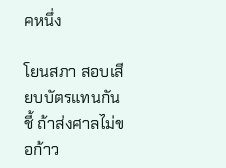คหนึ่ง

โยนสภา สอบเสียบบัตรแทนกัน ชี้ ถ้าส่งศาลไม่ขอก้าว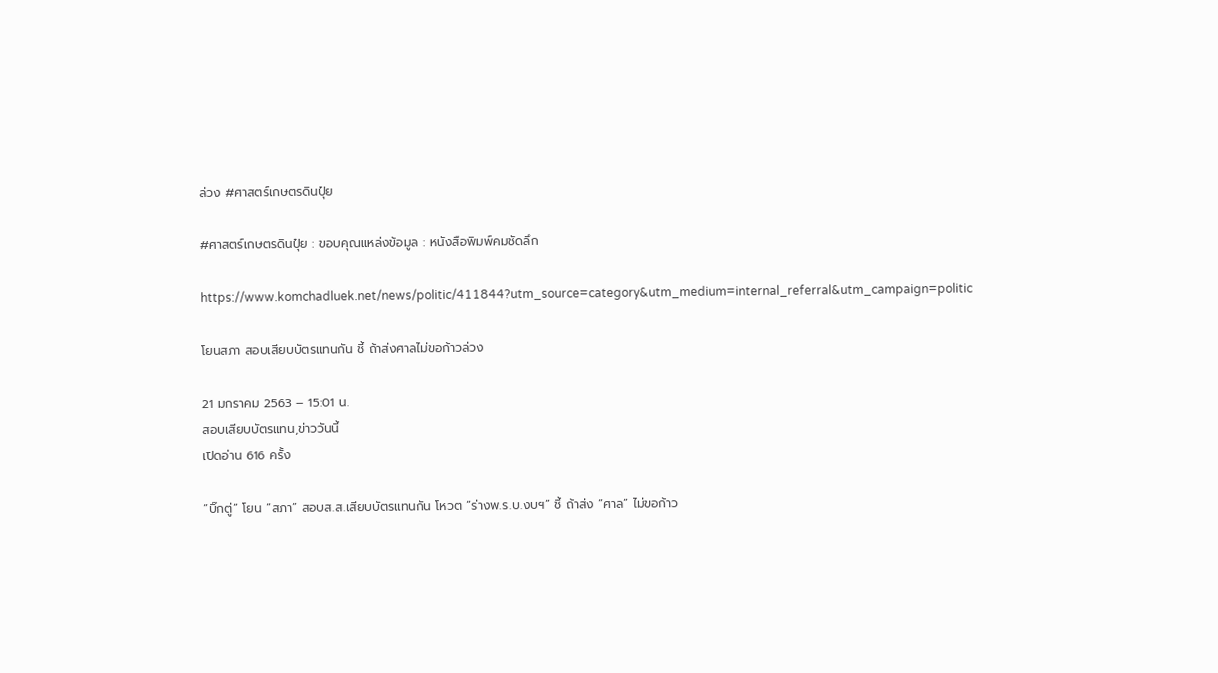ล่วง #ศาสตร์เกษตรดินปุ๋ย

#ศาสตร์เกษตรดินปุ๋ย : ขอบคุณแหล่งข้อมูล : หนังสือพิมพ์คมชัดลึก

https://www.komchadluek.net/news/politic/411844?utm_source=category&utm_medium=internal_referral&utm_campaign=politic

โยนสภา สอบเสียบบัตรแทนกัน ชี้ ถ้าส่งศาลไม่ขอก้าวล่วง

21 มกราคม 2563 – 15:01 น.
สอบเสียบบัตรแทน,ข่าววันนี้
เปิดอ่าน 616 ครั้ง

“บิ๊กตู่” โยน “สภา” สอบส.ส.เสียบบัตรแทนกัน โหวต “ร่างพ.ร.บ.งบฯ” ชี้ ถ้าส่ง “ศาล” ไม่ขอก้าว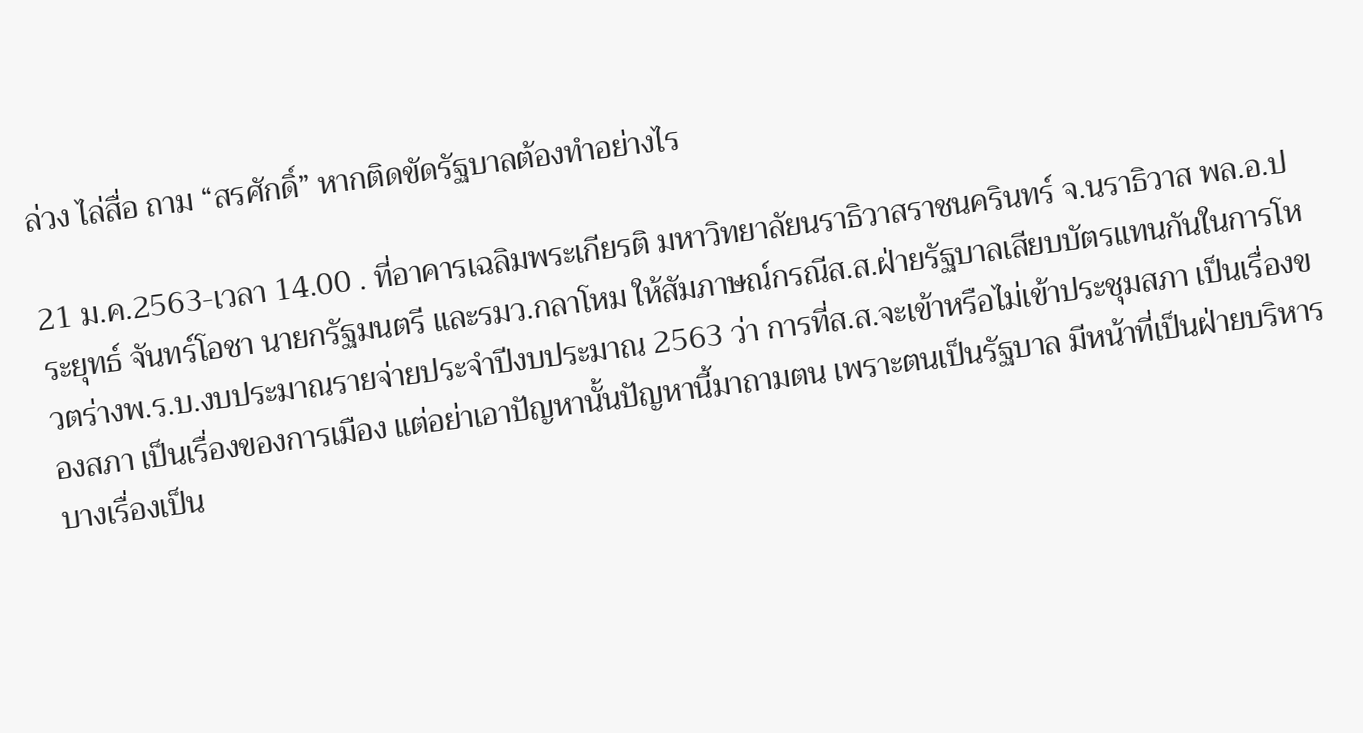ล่วง ไล่สื่อ ถาม “สรศักดิ์” หากติดขัดรัฐบาลต้องทำอย่างไร

21 ม.ค.2563-เวลา 14.00 . ที่อาคารเฉลิมพระเกียรติ มหาวิทยาลัยนราธิวาสราชนครินทร์ จ.นราธิวาส พล.อ.ประยุทธ์ จันทร์โอชา นายกรัฐมนตรี และรมว.กลาโหม ให้สัมภาษณ์กรณีส.ส.ฝ่ายรัฐบาลเสียบบัตรแทนกันในการโหวตร่างพ.ร.บ.งบประมาณรายจ่ายประจำปีงบประมาณ 2563 ว่า การที่ส.ส.จะเข้าหรือไม่เข้าประชุมสภา เป็นเรื่องของสภา เป็นเรื่องของการเมือง แต่อย่าเอาปัญหานั้นปัญหานี้มาถามตน เพราะตนเป็นรัฐบาล มีหน้าที่เป็นฝ่ายบริหารบางเรื่องเป็น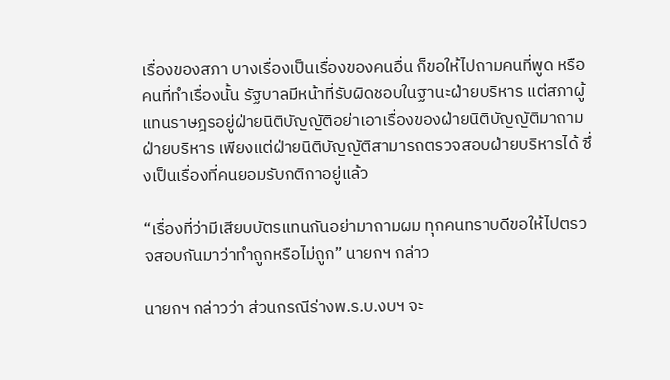เรื่องของสภา บางเรื่องเป็นเรื่องของคนอื่น ก็ขอให้ไปถามคนที่พูด หรือคนที่ทำเรื่องนั้น รัฐบาลมีหน้าที่รับผิดชอบในฐานะฝ่ายบริหาร แต่สภาผู้แทนราษฎรอยู่ฝ่ายนิติบัญญัติอย่าเอาเรื่องของฝ่ายนิติบัญญัติมาถามฝ่ายบริหาร เพียงแต่ฝ่ายนิติบัญญัติสามารถตรวจสอบฝ่ายบริหารได้ ซึ่งเป็นเรื่องที่คนยอมรับกติกาอยู่แล้ว

“เรื่องที่ว่ามีเสียบบัตรแทนกันอย่ามาถามผม ทุกคนทราบดีขอให้ไปตรวจสอบกันมาว่าทำถูกหรือไม่ถูก” นายกฯ กล่าว

นายกฯ กล่าวว่า ส่วนกรณีร่างพ.ร.บ.งบฯ จะ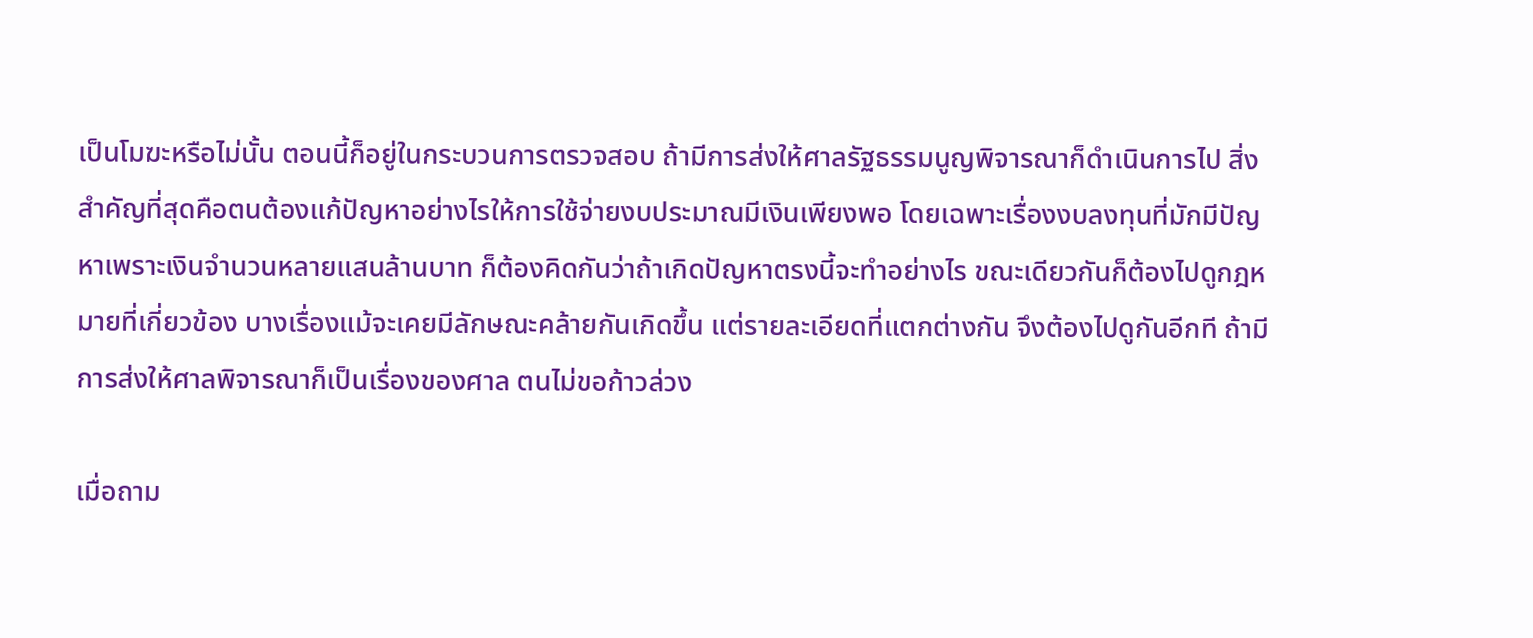เป็นโมฆะหรือไม่นั้น ตอนนี้ก็อยู่ในกระบวนการตรวจสอบ ถ้ามีการส่งให้ศาลรัฐธรรมนูญพิจารณาก็ดำเนินการไป สิ่งสำคัญที่สุดคือตนต้องแก้ปัญหาอย่างไรให้การใช้จ่ายงบประมาณมีเงินเพียงพอ โดยเฉพาะเรื่องงบลงทุนที่มักมีปัญหาเพราะเงินจำนวนหลายแสนล้านบาท ก็ต้องคิดกันว่าถ้าเกิดปัญหาตรงนี้จะทำอย่างไร ขณะเดียวกันก็ต้องไปดูกฎหมายที่เกี่ยวข้อง บางเรื่องแม้จะเคยมีลักษณะคล้ายกันเกิดขึ้น แต่รายละเอียดที่แตกต่างกัน จึงต้องไปดูกันอีกที ถ้ามีการส่งให้ศาลพิจารณาก็เป็นเรื่องของศาล ตนไม่ขอก้าวล่วง

เมื่อถาม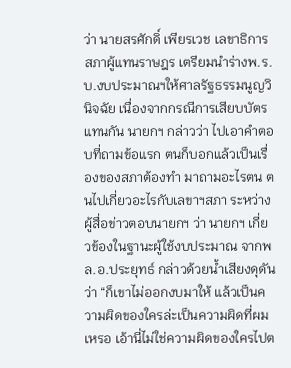ว่า นายสรศักดิ์ เพียรเวช เลขาธิการสภาผู้แทนราษฎร เตรียมนำร่างพ.ร.บ.งบประมาณฯให้ศาลรัฐธรรมนูญวินิจฉัย เนื่องจากกรณีการเสียบบัตรแทนกัน นายกฯ กล่าวว่า ไปเอาคำตอบที่ถามข้อแรก ตนก็บอกแล้วเป็นเรื่องของสภาต้องทำ มาถามอะไรตน ตนไปเกี่ยวอะไรกับเลขาฯสภา ระหว่างผู้สื่อข่าวตอบนายกฯ ว่า นายกฯ เกี่ยวข้องในฐานะผู้ใช้งบประมาณ จากพล.อ.ประยุทธ์ กล่าวด้วยน้ำเสียงดุดัน ว่า “ก็เขาไม่ออกงบมาให้ แล้วเป็นความผิดของใครล่ะเป็นความผิดที่ผมเหรอ เอ้านี่ไม่ใช่ความผิดของใครไปต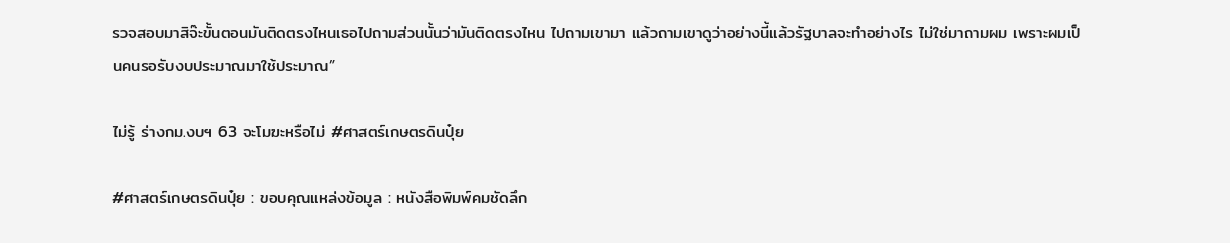รวจสอบมาสิจ๊ะขั้นตอนมันติดตรงไหนเธอไปถามส่วนนั้นว่ามันติดตรงไหน ไปถามเขามา แล้วถามเขาดูว่าอย่างนี้แล้วรัฐบาลจะทำอย่างไร ไม่ใช่มาถามผม เพราะผมเป็นคนรอรับงบประมาณมาใช้ประมาณ”

ไม่รู้ ร่างกม.งบฯ 63 จะโมฆะหรือไม่ #ศาสตร์เกษตรดินปุ๋ย

#ศาสตร์เกษตรดินปุ๋ย : ขอบคุณแหล่งข้อมูล : หนังสือพิมพ์คมชัดลึก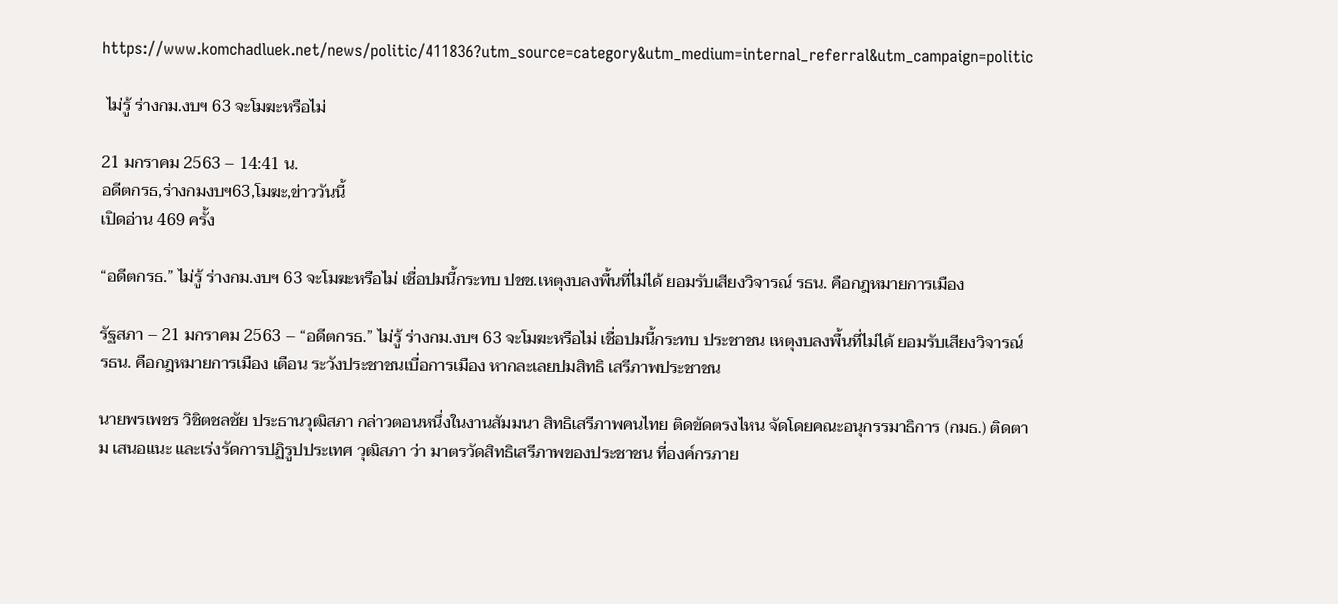https://www.komchadluek.net/news/politic/411836?utm_source=category&utm_medium=internal_referral&utm_campaign=politic

 ไม่รู้ ร่างกม.งบฯ 63 จะโมฆะหรือไม่

21 มกราคม 2563 – 14:41 น.
อดีตกรธ,ร่างกมงบฯ63,โมฆะ,ข่าววันนี้
เปิดอ่าน 469 ครั้ง

“อดีตกรธ.” ไม่รู้ ร่างกม.งบฯ 63 จะโมฆะหรือไม่ เชื่อปมนี้กระทบ ปชช.เหตุงบลงพื้นที่ไม่ได้ ยอมรับเสียงวิจารณ์ รธน. คือกฎหมายการเมือง

รัฐสภา – 21 มกราคม 2563 – “อดีตกรธ.” ไม่รู้ ร่างกม.งบฯ 63 จะโมฆะหรือไม่ เชื่อปมนี้กระทบ ประชาชน เหตุงบลงพื้นที่ไม่ได้ ยอมรับเสียงวิจารณ์ รธน. คือกฎหมายการเมือง เตือน ระวังประชาชนเบื่อการเมือง หากละเลยปมสิทธิ เสรีภาพประชาชน

นายพรเพชร วิชิตชลชัย ประธานวุฒิสภา กล่าวตอนหนึ่งในงานสัมมนา สิทธิเสรีภาพคนไทย ติดขัดตรงไหน จัดโดยคณะอนุกรรมาธิการ (กมธ.) ติดตาม เสนอแนะ และเร่งรัดการปฏิรูปประเทศ วุฒิสภา ว่า มาตรวัดสิทธิเสรีภาพของประชาชน ที่องค์กรภาย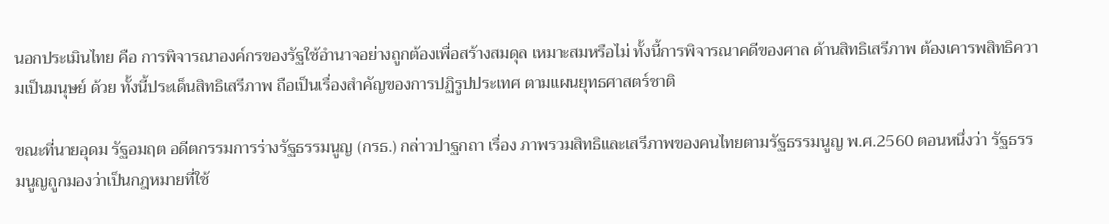นอกประเมินไทย คือ การพิจารณาองค์กรของรัฐใช้อำนาจอย่างถูกต้องเพื่อสร้างสมดุล เหมาะสมหรือไม่ ทั้งนี้การพิจารณาคดีของศาล ด้านสิทธิเสรีภาพ ต้องเคารพสิทธิความเป็นมนุษย์ ด้วย ทั้งนี้ประเด็นสิทธิเสรีภาพ ถือเป็นเรื่องสำคัญของการปฏิรูปประเทศ ตามแผนยุทธศาสตร์ชาติ

ขณะที่นายอุดม รัฐอมฤต อดีตกรรมการร่างรัฐธรรมนูญ (กรธ.) กล่าวปาฐกถา เรื่อง ภาพรวมสิทธิและเสรีภาพของคนไทยตามรัฐธรรมนูญ พ.ศ.2560 ตอนหนึ่งว่า รัฐธรรมนูญถูกมองว่าเป็นกฎหมายที่ใช้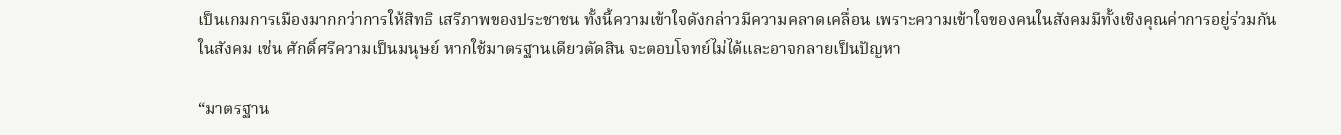เป็นเกมการเมืองมากกว่าการให้สิทธิ เสรีภาพของประชาชน ทั้งนี้ความเข้าใจดังกล่าวมีความคลาดเคลื่อน เพราะความเข้าใจของคนในสังคมมีทั้งเชิงคุณค่าการอยู่ร่วมกันในสังคม เช่น ศักดิ์ศรีความเป็นมนุษย์ หากใช้มาตรฐานเดียวตัดสิน จะตอบโจทย์ไม่ได้และอาจกลายเป็นปัญหา

“มาตรฐาน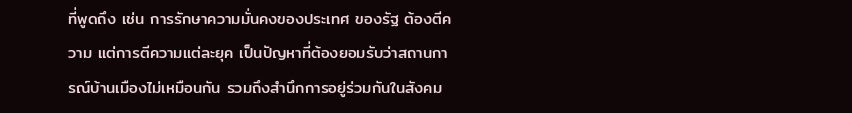ที่พูดถึง เช่น การรักษาความมั่นคงของประเทศ ของรัฐ ต้องตีความ แต่การตีความแต่ละยุค เป็นปัญหาที่ต้องยอมรับว่าสถานการณ์บ้านเมืองไม่เหมือนกัน รวมถึงสำนึกการอยู่ร่วมกันในสังคม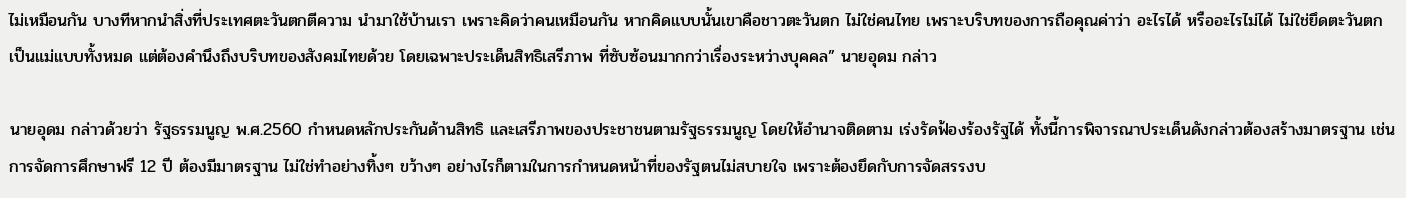ไม่เหมือนกัน บางทีหากนำสิ่งที่ประเทศตะวันตกตีความ นำมาใช้บ้านเรา เพราะคิดว่าคนเหมือนกัน หากคิดแบบนั้นเขาคือชาวตะวันตก ไม่ใช่คนไทย เพราะบริบทของการถือคุณค่าว่า อะไรได้ หรืออะไรไม่ได้ ไม่ใช่ยึดตะวันตกเป็นแม่แบบทั้งหมด แต่ต้องคำนึงถึงบริบทของสังคมไทยด้วย โดยเฉพาะประเด็นสิทธิเสรีภาพ ที่ซับซ้อนมากกว่าเรื่องระหว่างบุคคล” นายอุดม กล่าว

นายอุดม กล่าวด้วยว่า รัฐธรรมนูญ พ.ศ.2560 กำหนดหลักประกันด้านสิทธิ และเสรีภาพของประชาชนตามรัฐธรรมนูญ โดยให้อำนาจติดตาม เร่งรัดฟ้องร้องรัฐได้ ทั้งนี้การพิจารณาประเด็นดังกล่าวต้องสร้างมาตรฐาน เช่น การจัดการศึกษาฟรี 12 ปี ต้องมีมาตรฐาน ไม่ใช่ทำอย่างทิ้งๆ ขว้างๆ อย่างไรก็ตามในการกำหนดหน้าที่ของรัฐตนไม่สบายใจ เพราะต้องยึดกับการจัดสรรงบ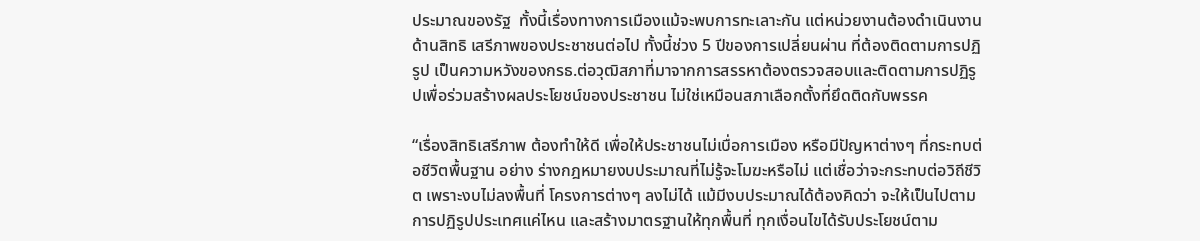ประมาณของรัฐ  ทั้งนี้เรื่องทางการเมืองแม้จะพบการทะเลาะกัน แต่หน่วยงานต้องดำเนินงานด้านสิทธิ เสรีภาพของประชาชนต่อไป ทั้งนี้ช่วง 5 ปีของการเปลี่ยนผ่าน ที่ต้องติดตามการปฏิรูป เป็นความหวังของกรธ.ต่อวุฒิสภาที่มาจากการสรรหาต้องตรวจสอบและติดตามการปฏิรูปเพื่อร่วมสร้างผลประโยชน์ของประชาชน ไม่ใช่เหมือนสภาเลือกตั้งที่ยึดติดกับพรรค

“เรื่องสิทธิเสรีภาพ ต้องทำให้ดี เพื่อให้ประชาชนไม่เบื่อการเมือง หรือมีปัญหาต่างๆ ที่กระทบต่อชีวิตพื้นฐาน อย่าง ร่างกฎหมายงบประมาณที่ไม่รู้จะโมฆะหรือไม่ แต่เชื่อว่าจะกระทบต่อวิถีชีวิต เพราะงบไม่ลงพื้นที่ โครงการต่างๆ ลงไม่ได้ แม้มีงบประมาณได้ต้องคิดว่า จะให้เป็นไปตามการปฏิรูปประเทศแค่ไหน และสร้างมาตรฐานให้ทุกพื้นที่ ทุกเงื่อนไขได้รับประโยชน์ตาม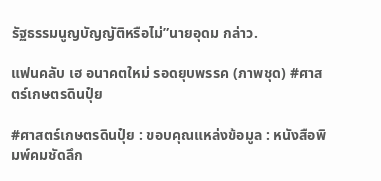รัฐธรรมนูญบัญญัติหรือไม่”นายอุดม กล่าว.

แฟนคลับ เฮ อนาคตใหม่ รอดยุบพรรค (ภาพชุด) #ศาสตร์เกษตรดินปุ๋ย

#ศาสตร์เกษตรดินปุ๋ย : ขอบคุณแหล่งข้อมูล : หนังสือพิมพ์คมชัดลึก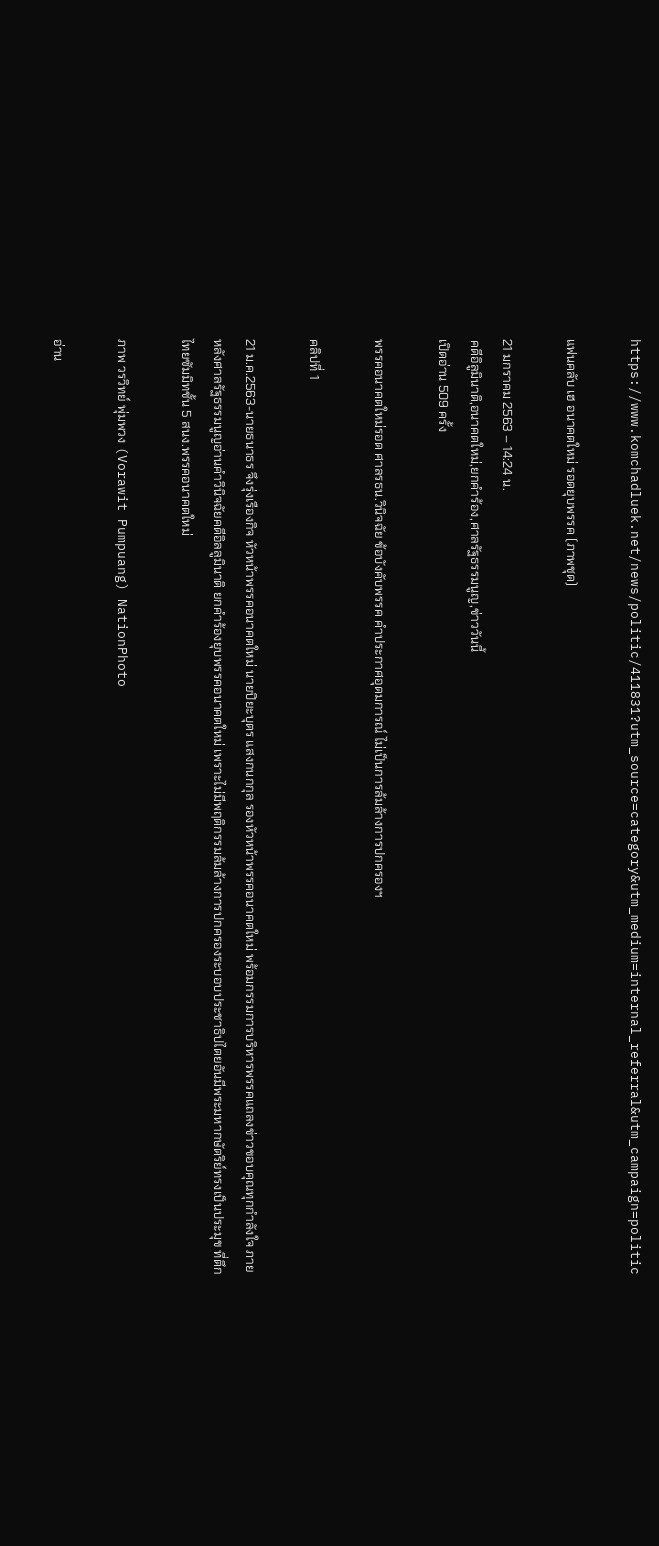https://www.komchadluek.net/news/politic/411831?utm_source=category&utm_medium=internal_referral&utm_campaign=politic

แฟนคลับ เฮ อนาคตใหม่ รอดยุบพรรค (ภาพชุด)

21 มกราคม 2563 – 14:24 น.
คดีอิลูมินาติ,อนาคตใหม่,ยกคำร้อง,ศาลรัฐธรรมนูญ,ข่าววันนี้
เปิดอ่าน 509 ครั้ง

พรรคอนาคตใหม่รอด ศาลรธน.วินิจฉัย ข้อบังคับพรรค คำประกาศอุดมการณ์ ไม่เป็นการล้มล้างการปกครองฯ

คลิปที่ 1

21 ม.ค.2563-นายธนาธร จึงรุ่งเรืองกิจ หัวหน้าพรรคอนาคตใหม่ นายปิยะบุตร แสงกนกกุล รองหัวหน้าพรรคอนาคตใหม่ พร้อมกรรมการบริหารพรรคแถลงข่าวขอบคุณทุกกำลังใจ ภายหลังศาลรัฐธรรมนูญอ่านคำวินิจฉัยคดีอิลลูมินาติ ยกคำร้องยุบพรรคอนาคตใหม่ เพราะไม่มีพฤติกรรมล้มล้างการปกครองระบอบประชาธิปไตยอันมีพระมหากษัตริย์ทรงเป็นประมุข ที่ตึกไทยซัมมิทชั้น 5 สนง.พรรคอนาคตใหม่

ภาพ วรวิทย์ พุ่มพวง (Vorawit Pumpuang) NationPhoto

อ่าน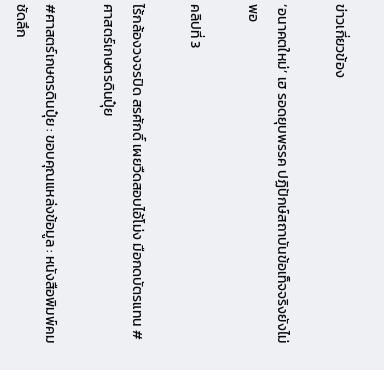ข่าวเกี่ยวข้อง

‘อนาคตใหม่’ เฮ รอดยุบพรรค ปฏิปักษ์สถาบันข้อเท็จจริงยังไม่พอ

คลิปที่ 3

ไร้กล้องวงจรปิด สรศักดิ์ เผยวืดสอบไอ้โม่ง มือกดบัตรแทน #ศาสตร์เกษตรดินปุ๋ย

#ศาสตร์เกษตรดินปุ๋ย : ขอบคุณแหล่งข้อมูล : หนังสือพิมพ์คมชัดลึก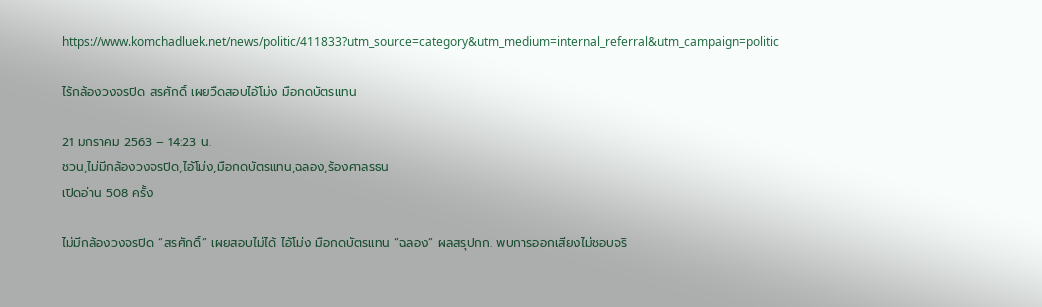https://www.komchadluek.net/news/politic/411833?utm_source=category&utm_medium=internal_referral&utm_campaign=politic

ไร้กล้องวงจรปิด สรศักดิ์ เผยวืดสอบไอ้โม่ง มือกดบัตรแทน

21 มกราคม 2563 – 14:23 น.
ชวน,ไม่มีกล้องวงจรปิด,ไอ้โม่ง,มือกดบัตรแทน,ฉลอง,ร้องศาลรธน
เปิดอ่าน 508 ครั้ง

ไม่มีกล้องวงจรปิด “สรศักดิ์” เผยสอบไม่ได้ ไอ้โม่ง มือกดบัตรแทน “ฉลอง” ผลสรุปกก. พบการออกเสียงไม่ชอบจริ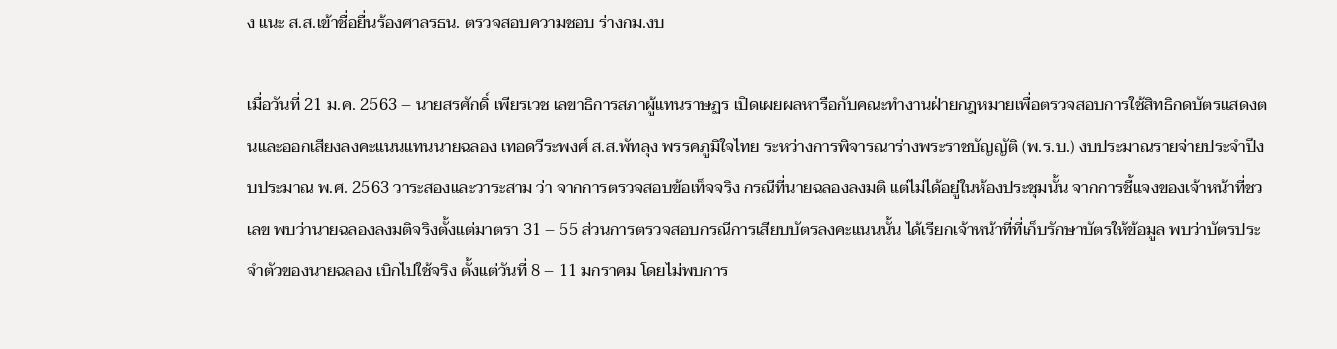ง แนะ ส.ส.เข้าชื่อยื่นร้องศาลรธน. ตรวจสอบความชอบ ร่างกม.งบ

เมื่อวันที่ 21 ม.ค. 2563 – นายสรศักดิ์ เพียรเวช เลขาธิการสภาผู้แทนราษฏร เปิดเผยผลหารือกับคณะทำงานฝ่ายกฎหมายเพื่อตรวจสอบการใช้สิทธิกดบัตรแสดงตนและออกเสียงลงคะแนนแทนนายฉลอง เทอดวีระพงศ์ ส.ส.พัทลุง พรรคภูมิใจไทย ระหว่างการพิจารณาร่างพระราชบัญญัติ (พ.ร.บ.) งบประมาณรายจ่ายประจำปีงบประมาณ พ.ศ. 2563 วาระสองและวาระสาม ว่า จากการตรวจสอบข้อเท็จจริง กรณีที่นายฉลองลงมติ แต่ไม่ได้อยู่ในห้องประชุมนั้น จากการชี้แจงของเจ้าหน้าที่ชวเลข พบว่านายฉลองลงมติจริงตั้งแต่มาตรา 31 – 55 ส่วนการตรวจสอบกรณีการเสียบบัตรลงคะแนนนั้น ได้เรียกเจ้าหน้าที่ที่เก็บรักษาบัตรให้ข้อมูล พบว่าบัตรประจำตัวของนายฉลอง เบิกไปใช้จริง ตั้งแต่วันที่ 8 – 11 มกราคม โดยไม่พบการ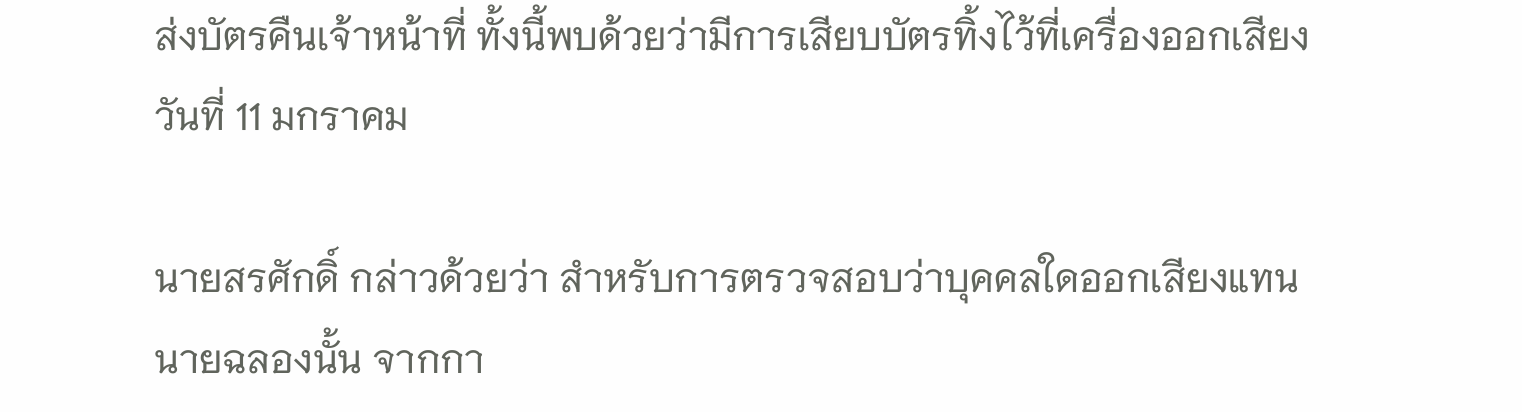ส่งบัตรคืนเจ้าหน้าที่ ทั้งนี้พบด้วยว่ามีการเสียบบัตรทิ้งไว้ที่เครื่องออกเสียง วันที่ 11 มกราคม

นายสรศักดิ์ กล่าวด้วยว่า สำหรับการตรวจสอบว่าบุคคลใดออกเสียงแทนนายฉลองนั้น จากกา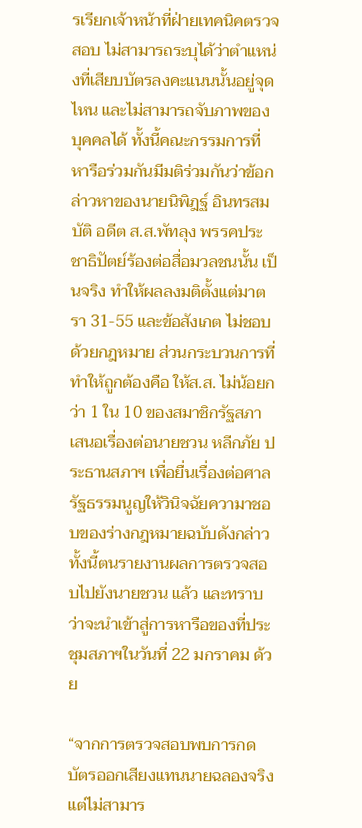รเรียกเจ้าหน้าที่ฝ่ายเทคนิคตรวจสอบ ไม่สามารถระบุได้ว่าตำแหน่งที่เสียบบัตรลงคะแนนนั้นอยู่จุดไหน และไม่สามารถจับภาพของบุคคลได้ ทั้งนี้คณะกรรมการที่หารือร่วมกันมีมติร่วมกันว่าข้อกล่าวหาของนายนิพิฎฐ์ อินทรสมบัติ อดีต ส.ส.พัทลุง พรรคประชาธิปัตย์ร้องต่อสื่อมวลชนนั้น เป็นจริง ทำให้ผลลงมติตั้งแต่มาตรา 31-55 และข้อสังเกต ไม่ชอบด้วยกฎหมาย ส่วนกระบวนการที่ทำให้ถูกต้องคือ ให้ส.ส. ไม่น้อยกว่า 1 ใน 10 ของสมาชิกรัฐสภา เสนอเรื่องต่อนายชวน หลีกภัย ประธานสภาฯ เพื่อยื่นเรื่องต่อศาลรัฐธรรมนูญให้วินิจฉัยความาชอบของร่างกฎหมายฉบับดังกล่าว ทั้งนี้ตนรายงานผลการตรวจสอบไปยังนายชวน แล้ว และทราบว่าจะนำเข้าสู่การหารือของที่ประชุมสภาฯในวันที่ 22 มกราคม ด้วย

“จากการตรวจสอบพบการกดบัตรออกเสียงแทนนายฉลองจริง แต่ไม่สามาร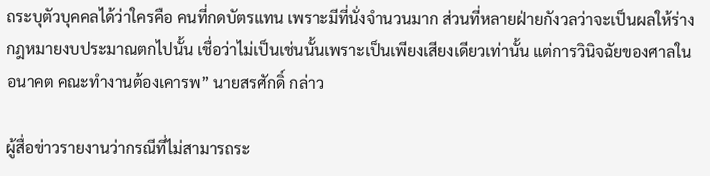ถระบุตัวบุคคลได้ว่าใครคือ คนที่กดบัตรแทน เพราะมีที่นั่งจำนวนมาก ส่วนที่หลายฝ่ายกังวลว่าจะเป็นผลให้ร่างกฎหมายงบประมาณตกไปนั้น เชื่อว่าไม่เป็นเช่นนั้นเพราะเป็นเพียงเสียงเดียวเท่านั้น แต่การวินิจฉัยของศาลในอนาคต คณะทำงานต้องเคารพ” นายสรศักดิ์ กล่าว

ผู้สื่อข่าวรายงานว่ากรณีที่ไม่สามารถระ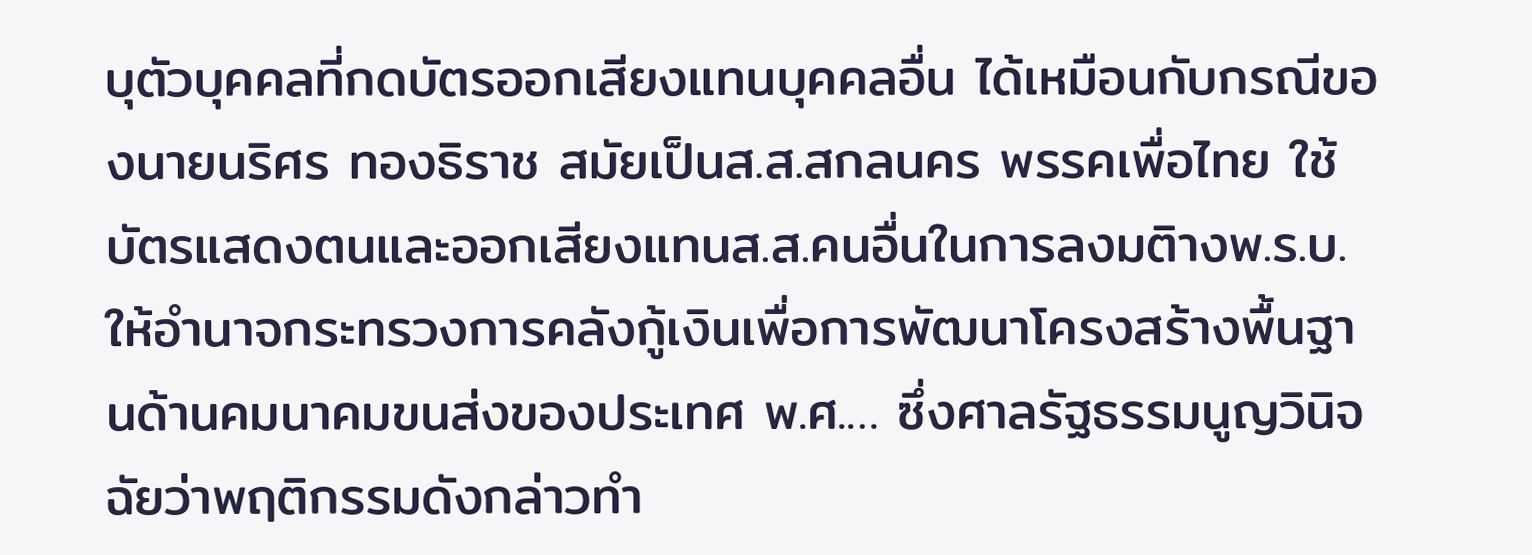บุตัวบุคคลที่กดบัตรออกเสียงแทนบุคคลอื่น ได้เหมือนกับกรณีของนายนริศร ทองธิราช สมัยเป็นส.ส.สกลนคร พรรคเพื่อไทย ใช้บัตรแสดงตนและออกเสียงแทนส.ส.คนอื่นในการลงมติางพ.ร.บ.ให้อำนาจกระทรวงการคลังกู้เงินเพื่อการพัฒนาโครงสร้างพื้นฐานด้านคมนาคมขนส่งของประเทศ พ.ศ.… ซึ่งศาลรัฐธรรมนูญวินิจฉัยว่าพฤติกรรมดังกล่าวทำ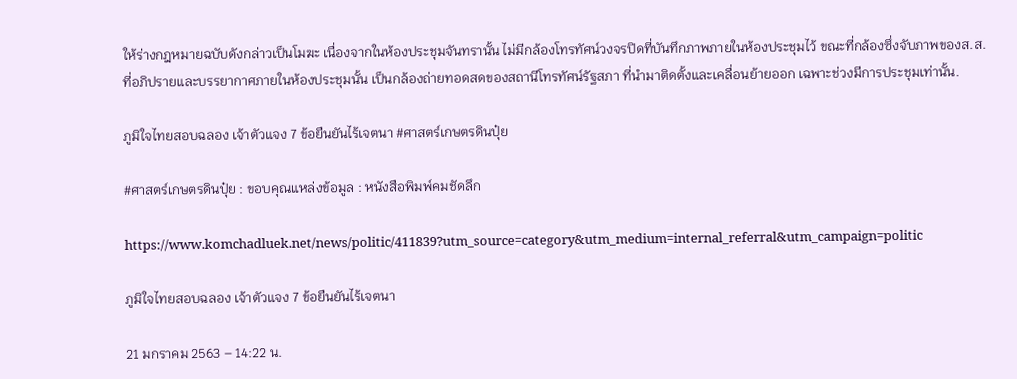ให้ร่างกฎหมายฉบับดังกล่าวเป็นโมฆะ เนื่องจากในห้องประชุมจันทรานั้น ไม่มีกล้องโทรทัศน์วงจรปิดที่บันทึกภาพภายในห้องประชุมไว้ ขณะที่กล้องซึ่งจับภาพของส.ส.ที่อภิปรายและบรรยากาศภายในห้องประชุมนั้น เป็นกล้องถ่ายทอดสดของสถานีโทรทัศน์รัฐสภา ที่นำมาติดตั้งและเคลื่อนย้ายออก เฉพาะช่วงมีการประชุมเท่านั้น.

ภูมิใจไทยสอบฉลอง เจ้าตัวแจง 7 ข้อยืนยันไร้เจตนา #ศาสตร์เกษตรดินปุ๋ย

#ศาสตร์เกษตรดินปุ๋ย : ขอบคุณแหล่งข้อมูล : หนังสือพิมพ์คมชัดลึก

https://www.komchadluek.net/news/politic/411839?utm_source=category&utm_medium=internal_referral&utm_campaign=politic

ภูมิใจไทยสอบฉลอง เจ้าตัวแจง 7 ข้อยืนยันไร้เจตนา

21 มกราคม 2563 – 14:22 น.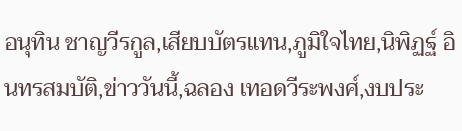อนุทิน ชาญวีรกูล,เสียบบัตรแทน,ภูมิใจไทย,นิพิฏฐ์ อินทรสมบัติ,ข่าววันนี้,ฉลอง เทอดวีระพงศ์,งบประ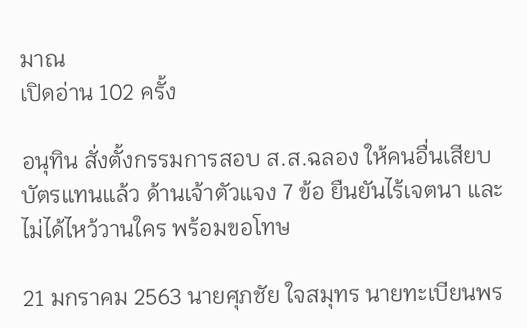มาณ
เปิดอ่าน 102 ครั้ง

อนุทิน สั่งตั้งกรรมการสอบ ส.ส.ฉลอง ให้คนอื่นเสียบบัตรแทนแล้ว ด้านเจ้าตัวแจง 7 ข้อ ยืนยันไร้เจตนา และไม่ได้ไหว้วานใคร พร้อมขอโทษ

21 มกราคม 2563 นายศุภชัย ใจสมุทร นายทะเบียนพร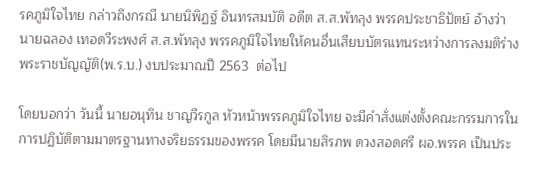รคภูมิใจไทย กล่าวถึงกรณี นายนิพิฏฐ์ อินทรสมบัติ อดีต ส.ส.พัทลุง พรรคประชาธิปัตย์ อ้างว่า นายฉลอง เทอดวีระพงศ์ ส.ส.พัทลุง พรรคภูมิใจไทยให้คนอื่นเสียบบัตรแทนระหว่างการลงมติร่างพระราชบัญญัติ(พ.ร.บ.) งบประมาณปี 2563  ต่อไป

โดยบอกว่า วันนี้ นายอนุทิน ชาญวีรกูล หัวหน้าพรรคภูมิใจไทย จะมีคำสั่งแต่งตั้งคณะกรรมการในการปฏิบัติตามมาตรฐานทางจริยธรรมของพรรค โดยมีนายสิรภพ ดวงสอดศรี ผอ.พรรค เป็นประ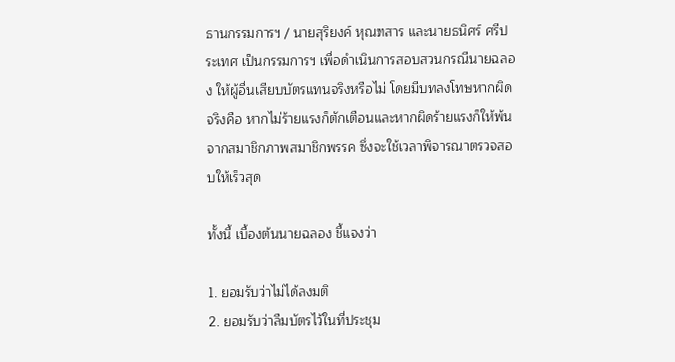ธานกรรมการฯ / นายสุริยงค์ หุณฑสาร และนายธนิศร์ ศรีประเทศ เป็นกรรมการฯ เพื่อดำเนินการสอบสวนกรณีนายฉลอง ให้ผู้อื่นเสียบบัตรแทนจริงหรือไม่ โดยมีบทลงโทษหากผิดจริงคือ หากไม่ร้ายแรงก็ตักเตือนและหากผิดร้ายแรงก็ให้พ้นจากสมาชิกภาพสมาชิกพรรค ซึ่งจะใช้เวลาพิจารณาตรวจสอบให้เร็วสุด

ทั้งนี้ เบื้องต้นนายฉลอง ชี้แจงว่า

1. ยอมรับว่าไม่ได้ลงมติ
2. ยอมรับว่าลืมบัตรไว้ในที่ประชุม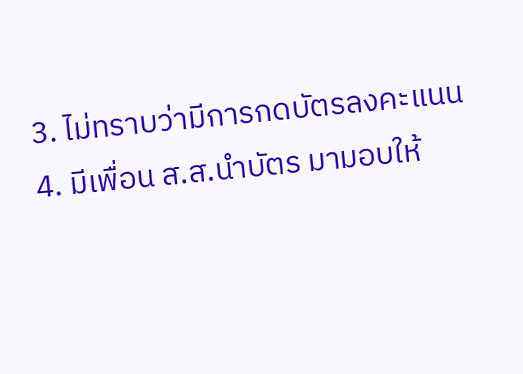3. ไม่ทราบว่ามีการกดบัตรลงคะแนน
4. มีเพื่อน ส.ส.นำบัตร มามอบให้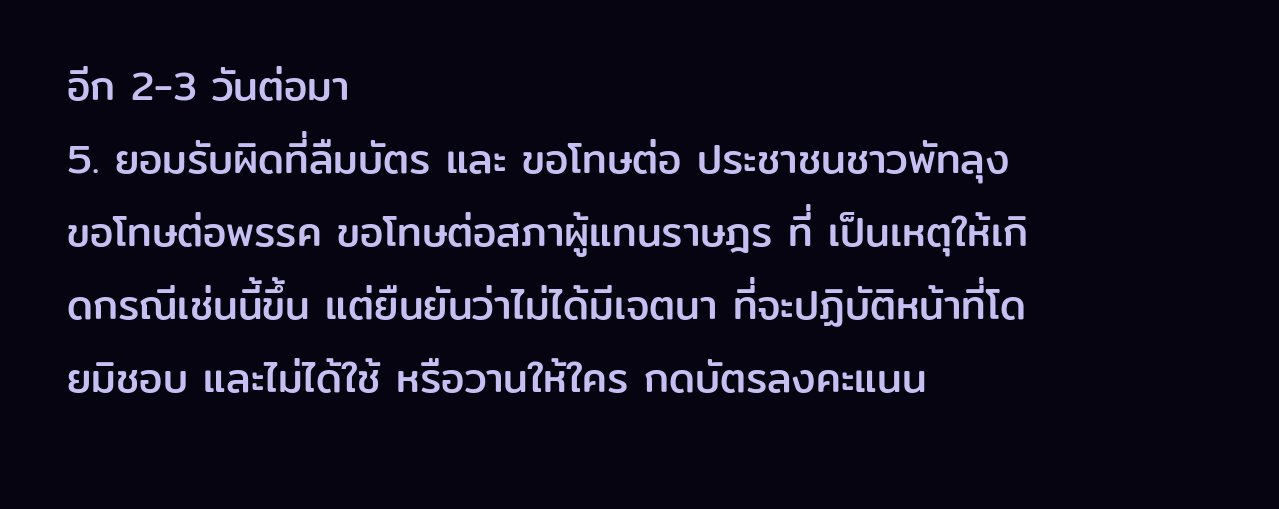อีก 2-3 วันต่อมา
5. ยอมรับผิดที่ลืมบัตร และ ขอโทษต่อ ประชาชนชาวพัทลุง ขอโทษต่อพรรค ขอโทษต่อสภาผู้แทนราษฎร ที่ เป็นเหตุให้เกิดกรณีเช่นนี้ขึ้น แต่ยืนยันว่าไม่ได้มีเจตนา ที่จะปฏิบัติหน้าที่โดยมิชอบ และไม่ได้ใช้ หรือวานให้ใคร กดบัตรลงคะแนน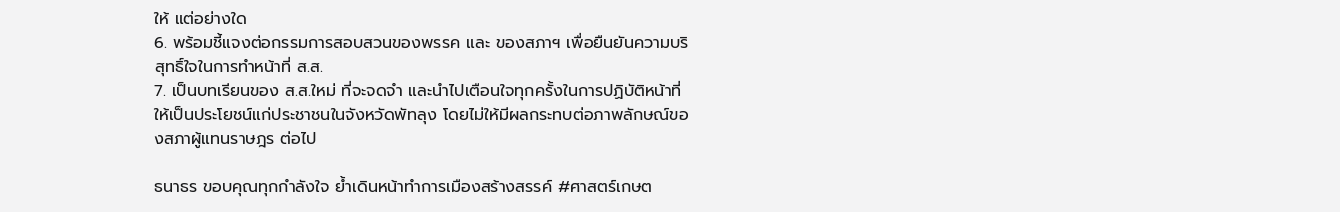ให้ แต่อย่างใด
6. พร้อมชี้แจงต่อกรรมการสอบสวนของพรรค และ ของสภาฯ เพื่อยืนยันความบริสุทธิ์ใจในการทำหน้าที่ ส.ส.
7. เป็นบทเรียนของ ส.ส.ใหม่ ที่จะจดจำ และนำไปเตือนใจทุกครั้งในการปฏิบัติหน้าที่ ให้เป็นประโยชน์แก่ประชาชนในจังหวัดพัทลุง โดยไม่ให้มีผลกระทบต่อภาพลักษณ์ของสภาผู้แทนราษฎร ต่อไป

ธนาธร ขอบคุณทุกกำลังใจ ย้ำเดินหน้าทำการเมืองสร้างสรรค์ #ศาสตร์เกษต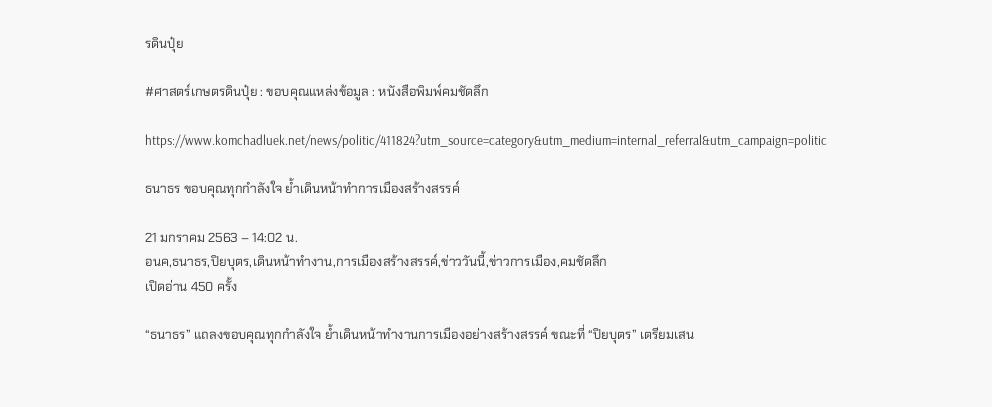รดินปุ๋ย

#ศาสตร์เกษตรดินปุ๋ย : ขอบคุณแหล่งข้อมูล : หนังสือพิมพ์คมชัดลึก

https://www.komchadluek.net/news/politic/411824?utm_source=category&utm_medium=internal_referral&utm_campaign=politic

ธนาธร ขอบคุณทุกกำลังใจ ย้ำเดินหน้าทำการเมืองสร้างสรรค์

21 มกราคม 2563 – 14:02 น.
อนค,ธนาธร,ปิยบุตร,เดินหน้าทำงาน,การเมืองสร้างสรรค์,ข่าววันนี้,ข่าวการเมือง,คมชัดลึก
เปิดอ่าน 450 ครั้ง

“ธนาธร” แถลงขอบคุณทุกกำลังใจ ย้ำเดินหน้าทำงานการเมืองอย่างสร้างสรรค์ ขณะที่ “ปิยบุตร” เตรียมเสน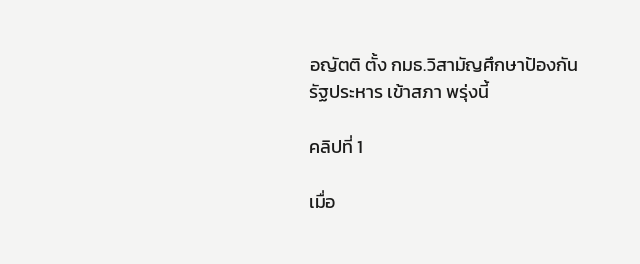อญัตติ ตั้ง กมธ.วิสามัญศึกษาป้องกันรัฐประหาร เข้าสภา พรุ่งนี้

คลิปที่ 1

เมื่อ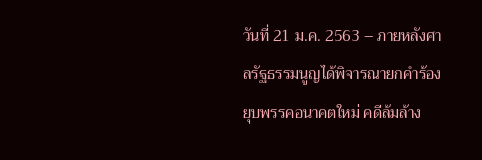วันที่ 21 ม.ค. 2563 – ภายหลังศาลรัฐธรรมนูญได้พิจารณายกคำร้องยุบพรรคอนาคตใหม่ คดีล้มล้าง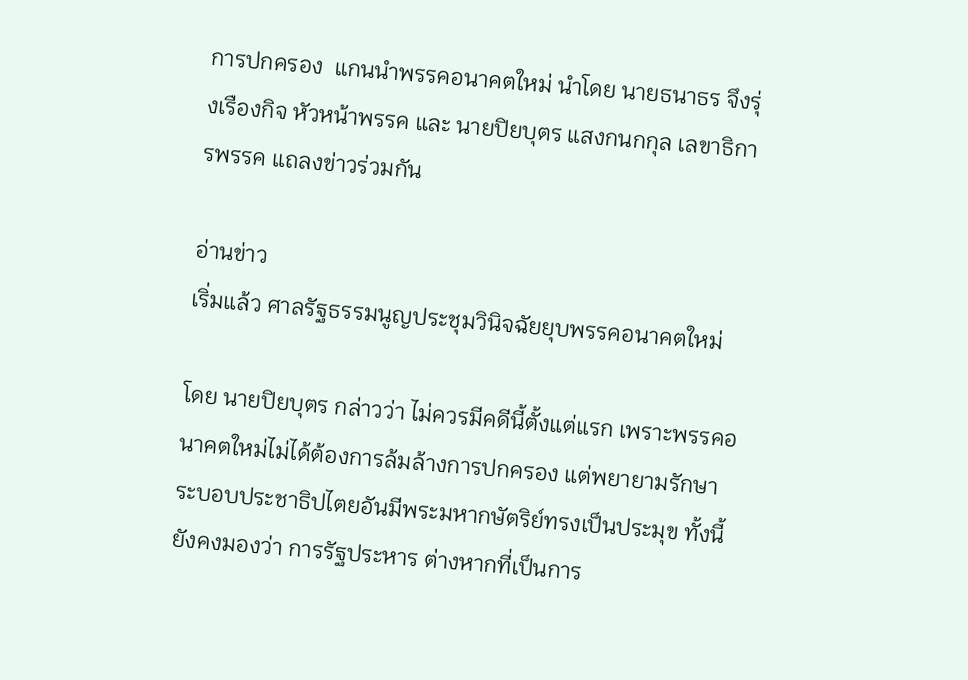การปกครอง  แกนนำพรรคอนาคตใหม่ นำโดย นายธนาธร จึงรุ่งเรืองกิจ หัวหน้าพรรค และ นายปิยบุตร แสงกนกกุล เลขาธิการพรรค แถลงข่าวร่วมกัน

อ่านข่าว
เริ่มแล้ว ศาลรัฐธรรมนูญประชุมวินิจฉัยยุบพรรคอนาคตใหม่

โดย นายปิยบุตร กล่าวว่า ไม่ควรมีคดีนี้ตั้งแต่แรก เพราะพรรคอนาคตใหม่ไม่ได้ต้องการล้มล้างการปกครอง แต่พยายามรักษาระบอบประชาธิปไตยอันมีพระมหากษัตริย์ทรงเป็นประมุข ทั้งนี้ยังคงมองว่า การรัฐประหาร ต่างหากที่เป็นการ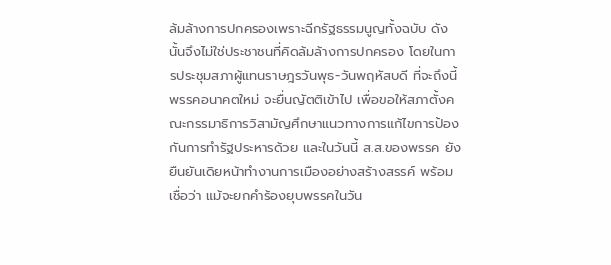ล้มล้างการปกครองเพราะฉีกรัฐธรรมนูญทั้งฉบับ ดังนั้นจึงไม่ใช่ประชาชนที่คิดล้มล้างการปกครอง โดยในการประชุมสภาผู้แทนราษฎรวันพุธ-วันพฤหัสบดี ที่จะถึงนี้ พรรคอนาคตใหม่ จะยื่นญัตติเข้าไป เพื่อขอให้สภาตั้งคณะกรรมาธิการวิสามัญศึกษาแนวทางการแก้ไขการป้องกันการทำรัฐประหารด้วย และในวันนี้ ส.ส.ของพรรค ยังยืนยันเดิยหน้าทำงานการเมืองอย่างสร้างสรรค์ พร้อมเชื่อว่า แม้จะยกคำร้องยุบพรรคในวัน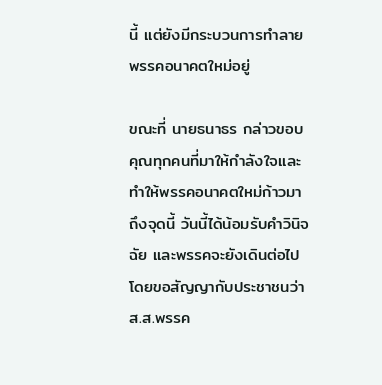นี้ แต่ยังมีกระบวนการทำลายพรรคอนาคตใหม่อยู่

ขณะที่ นายธนาธร กล่าวขอบคุณทุกคนที่มาให้กำลังใจและทำให้พรรคอนาคตใหม่ก้าวมาถึงจุดนี้ วันนี้ได้น้อมรับคำวินิจฉัย และพรรคจะยังเดินต่อไป โดยขอสัญญากับประชาชนว่า ส.ส.พรรค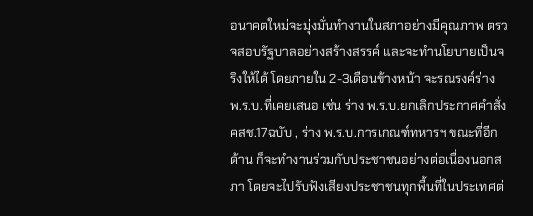อนาคตใหม่จะมุ่งมั่นทำงานในสภาอย่างมีคุณภาพ ตรวจสอบรัฐบาลอย่างสร้างสรรค์ และจะทำนโยบายเป็นจริงให้ได้ โดยภายใน 2-3เดือนข้างหน้า จะรณรงค์ร่าง พ.ร.บ.ที่เคยเสนอ เช่น ร่าง พ.ร.บ.ยกเลิกประกาศคำสั่ง คสช.17ฉบับ , ร่าง พ.ร.บ.การเกณฑ์ทหารฯ ขณะที่อีกด้าน ก็จะทำงานร่วมกับประชาชนอย่างต่อเนื่องนอกสภา โดยจะไปรับฟังเสียงประชาชนทุกพื้นที่ในประเทศต่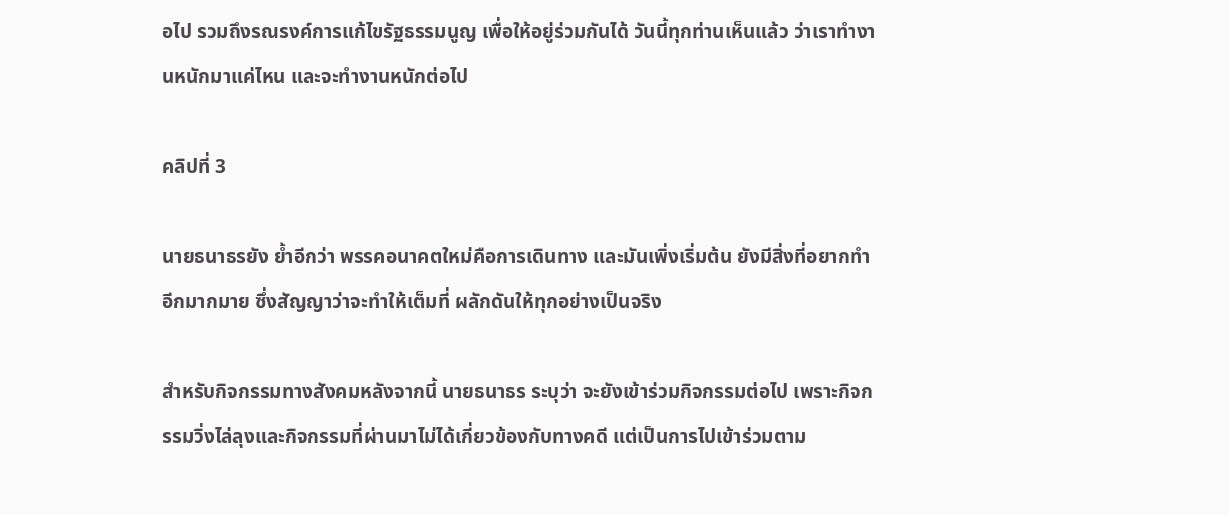อไป รวมถึงรณรงค์การแก้ไขรัฐธรรมนูญ เพื่อให้อยู่ร่วมกันได้ วันนี้ทุกท่านเห็นแล้ว ว่าเราทำงานหนักมาแค่ไหน และจะทำงานหนักต่อไป

คลิปที่ 3

นายธนาธรยัง ย้ำอีกว่า พรรคอนาคตใหม่คือการเดินทาง และมันเพิ่งเริ่มต้น ยังมีสิ่งที่อยากทำอีกมากมาย ซึ่งสัญญาว่าจะทำให้เต็มที่ ผลักดันให้ทุกอย่างเป็นจริง

สำหรับกิจกรรมทางสังคมหลังจากนี้ นายธนาธร ระบุว่า จะยังเข้าร่วมกิจกรรมต่อไป เพราะกิจกรรมวิ่งไล่ลุงและกิจกรรมที่ผ่านมาไม่ได้เกี่ยวข้องกับทางคดี แต่เป็นการไปเข้าร่วมตาม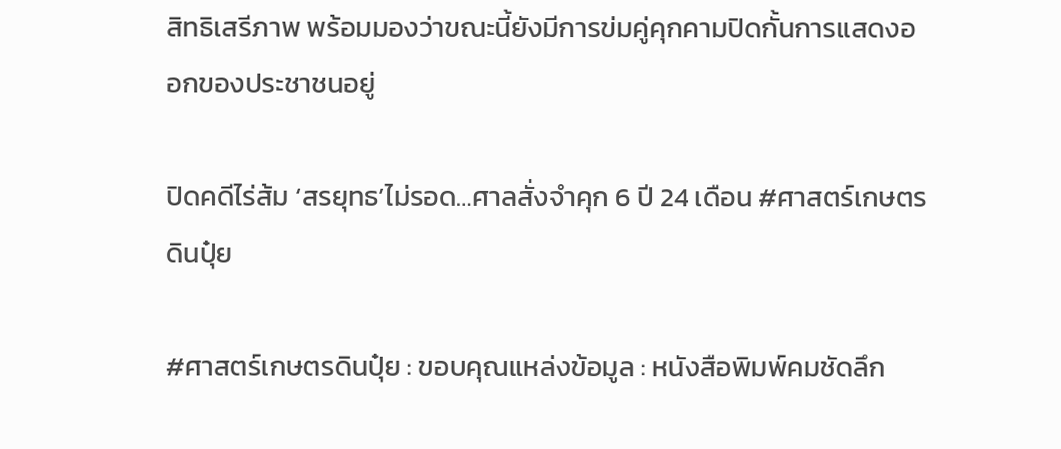สิทธิเสรีภาพ พร้อมมองว่าขณะนี้ยังมีการข่มคู่คุกคามปิดกั้นการแสดงออกของประชาชนอยู่

ปิดคดีไร่ส้ม ‘สรยุทธ’ไม่รอด…ศาลสั่งจำคุก 6 ปี 24 เดือน #ศาสตร์เกษตรดินปุ๋ย

#ศาสตร์เกษตรดินปุ๋ย : ขอบคุณแหล่งข้อมูล : หนังสือพิมพ์คมชัดลึก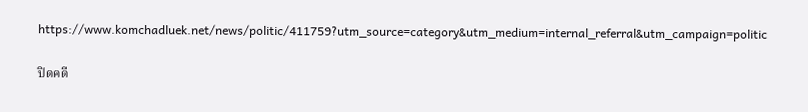https://www.komchadluek.net/news/politic/411759?utm_source=category&utm_medium=internal_referral&utm_campaign=politic

ปิดคดี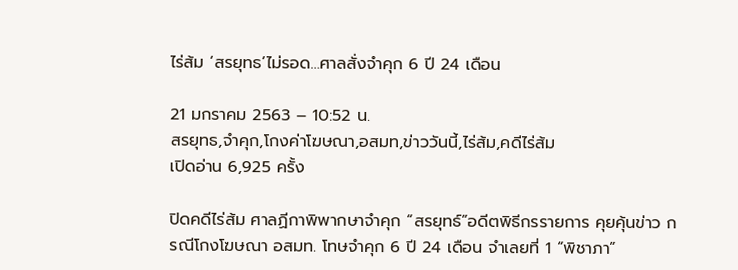ไร่ส้ม ‘สรยุทธ’ไม่รอด…ศาลสั่งจำคุก 6 ปี 24 เดือน

21 มกราคม 2563 – 10:52 น.
สรยุทธ,จำคุก,โกงค่าโฆษณา,อสมท,ข่าววันนี้,ไร่ส้ม,คดีไร่ส้ม
เปิดอ่าน 6,925 ครั้ง

ปิดคดีไร่ส้ม ศาลฏีกาพิพากษาจำคุก “สรยุทธ์”อดีตพิธีกรรายการ คุยคุ้นข่าว กรณีโกงโฆษณา อสมท. โทษจำคุก 6 ปี 24 เดือน จำเลยที่ 1 “พิชาภา”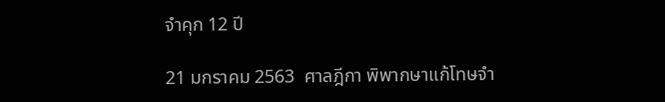จำคุก 12 ปี

21 มกราคม 2563  ศาลฎีกา พิพากษาแก้โทษจำ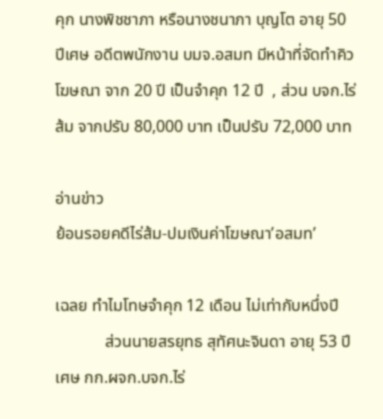คุก นางพิชชาภา หรือนางชนาภา บุญโต อายุ 50 ปีเศษ อดีตพนักงาน บมจ.อสมท มีหน้าที่จัดทำคิวโฆษณา จาก 20 ปี เป็นจำคุก 12 ปี  , ส่วน บจก.ไร่ส้ม จากปรับ 80,000 บาท เป็นปรับ 72,000 บาท

อ่านข่าว
ย้อนรอยคดีไร่ส้ม-ปมเงินค่าโฆษณา’อสมท’

เฉลย ทำไมโทษจำคุก 12 เดือน ไม่เท่ากับหนึ่งปี
            ส่วนนายสรยุทธ สุทัศนะจินดา อายุ 53 ปีเศษ กก.ผจก.บจก.ไร่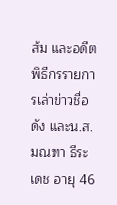ส้ม และอดีตพิธีกรรายการเล่าข่าวชื่อดัง และน.ส.มณฑา ธีระเดช อายุ 46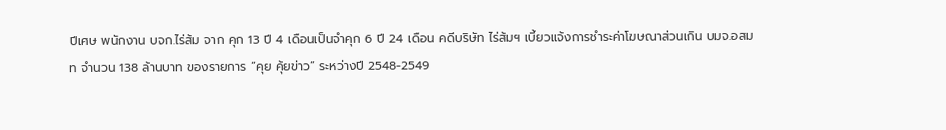ปีเศษ พนักงาน บจก.ไร่ส้ม จาก คุก 13 ปี 4 เดือนเป็นจำคุก 6 ปี 24 เดือน คดีบริษัท ไร่ส้มฯ เบี้ยวแจ้งการชำระค่าโฆษณาส่วนเกิน บมจ.อสมท จำนวน 138 ล้านบาท ของรายการ “คุย คุ้ยข่าว” ระหว่างปี 2548-2549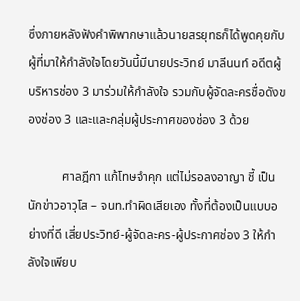ซึ่งภายหลังฟังคำพิพากษาแล้วนายสรยุทธก็ได้พูดคุยกับผู้ที่มาให้กำลังใจโดยวันนี้มีนายประวิทย์ มาลีนนท์ อดีตผู้บริหารช่อง 3 มาร่วมให้กำลังใจ รวมกับผู้จัดละครชื่อดังของช่อง 3 และและกลุ่มผู้ประกาศของช่อง 3 ด้วย

           ศาลฎีกา แก้โทษจำคุก แต่ไม่รอลงอาญา ชี้ เป็นนักข่าวอาวุโส – จนท.ทำผิดเสียเอง ทั้งที่ต้องเป็นแบบอย่างที่ดี เสี่ยประวิทย์-ผู้จัดละคร-ผู้ประกาศช่อง 3 ให้กำลังใจเพียบ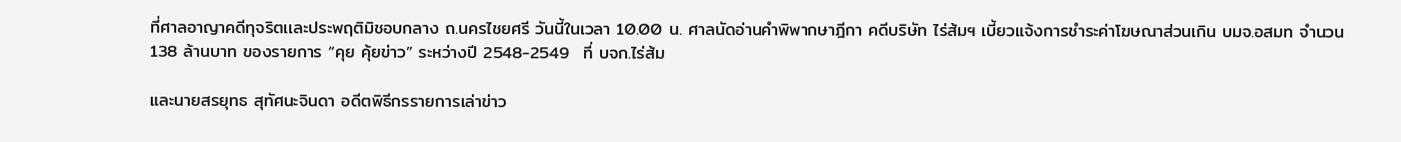ที่ศาลอาญาคดีทุจริตเเละประพฤติมิชอบกลาง ถ.นครไชยศรี วันนี้ในเวลา 10.00 น. ศาลนัดอ่านคำพิพากษาฎีกา คดีบริษัท ไร่ส้มฯ เบี้ยวแจ้งการชำระค่าโฆษณาส่วนเกิน บมจ.อสมท จำนวน 138 ล้านบาท ของรายการ “คุย คุ้ยข่าว” ระหว่างปี 2548-2549  ที่ บจก.ไร่ส้ม

และนายสรยุทธ สุทัศนะจินดา อดีตพิธีกรรายการเล่าข่าว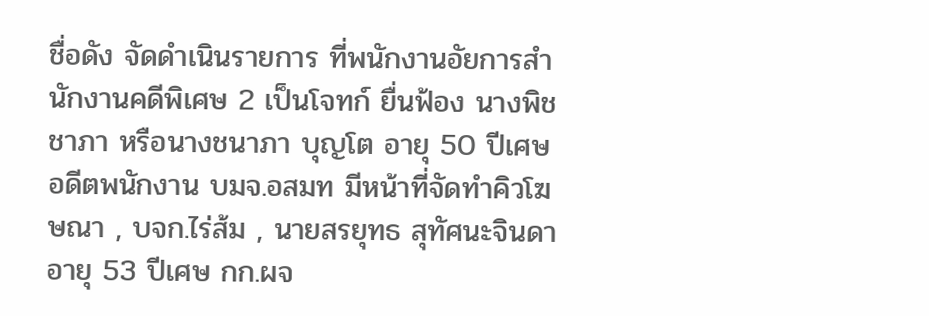ชื่อดัง จัดดำเนินรายการ ที่พนักงานอัยการสำนักงานคดีพิเศษ 2 เป็นโจทก์ ยื่นฟ้อง นางพิชชาภา หรือนางชนาภา บุญโต อายุ 50 ปีเศษ อดีตพนักงาน บมจ.อสมท มีหน้าที่จัดทำคิวโฆษณา , บจก.ไร่ส้ม , นายสรยุทธ สุทัศนะจินดา อายุ 53 ปีเศษ กก.ผจ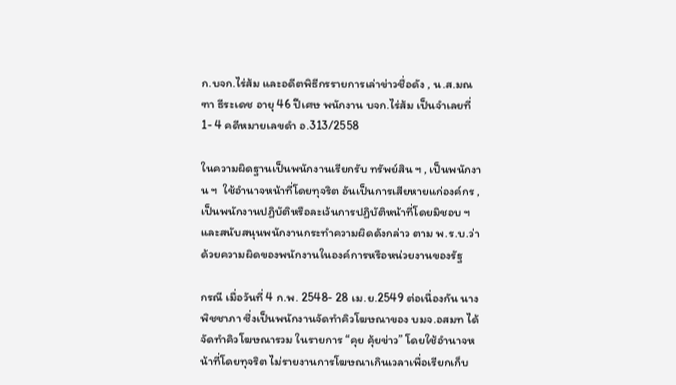ก.บจก.ไร่ส้ม และอดีตพิธีกรรายการเล่าข่าวชื่อดัง , น.ส.มณฑา ธีระเดช อายุ 46 ปีเศษ พนักงาน บจก.ไร่ส้ม เป็นจำเลยที่ 1- 4 คดีหมายเลขดำ อ.313/2558

ในความผิดฐานเป็นพนักงานเรียกรับ ทรัพย์สิน ฯ , เป็นพนักงาน ฯ  ใช้อำนาจหน้าที่โดยทุจริต อันเป็นการเสียหายแก่องค์กร , เป็นพนักงานปฏิบัติหรือละเว้นการปฏิบัติหน้าที่โดยมิชอบ ฯ  และสนับสนุนพนักงานกระทำความผิดดังกล่าว ตาม พ.ร.บ.ว่าด้วยความผิดของพนักงานในองค์การหรือหน่วยงานของรัฐ

กรณี เมื่อวันที่ 4 ก.พ. 2548- 28 เม.ย.2549 ต่อเนื่องกัน นางพิชชาภา ซึ่งเป็นพนักงานจัดทำคิวโฆษณาของ บมจ.อสมท ได้จัดทำคิวโฆษณารวม ในรายการ “คุย คุ้ยข่าว” โดยใช้อำนาจหน้าที่โดยทุจริต ไม่รายงานการโฆษณาเกินเวลาเพื่อเรียกเก็บ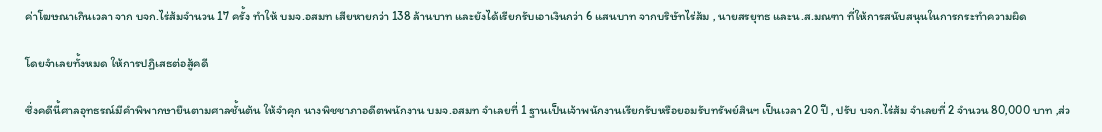ค่าโฆษณาเกินเวลา จาก บจก.ไร่ส้มจำนวน 17 ครั้ง ทำให้ บมจ.อสมท เสียหายกว่า 138 ล้านบาท และยังได้เรียกรับเอาเงินกว่า 6 แสนบาท จากบริษัทไร่ส้ม , นายสรยุทธ และน.ส.มณฑา ที่ให้การสนับสนุนในการกระทำความผิด

โดยจำเลยทั้งหมด ให้การปฏิเสธต่อสู้คดี

ซึ่งคดีนี้ศาลอุทธรณ์มีคำพิพากษายืนตามศาลชั้นต้น ให้จำคุก นางพิชชาภาอดีตพนักงาน บมจ.อสมท จำเลยที่ 1 ฐานเป็นเจ้าพนักงานเรียกรับหรือยอมรับทรัพย์สินฯ เป็นเวลา 20 ปี , ปรับ บจก.ไร่ส้ม จำเลยที่ 2 จำนวน 80,000 บาท ,ส่ว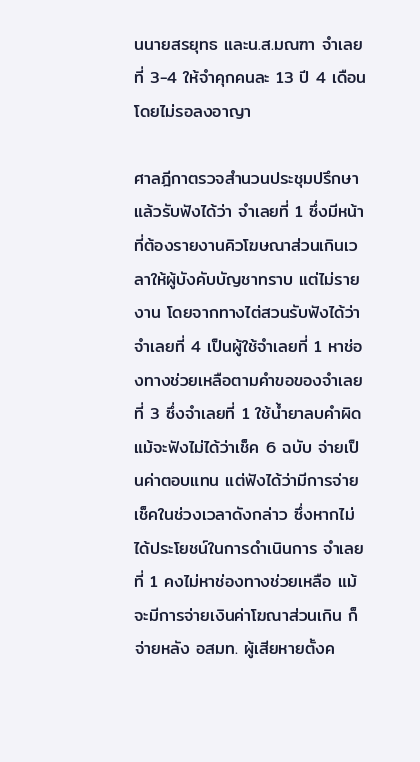นนายสรยุทธ และน.ส.มณฑา จำเลยที่ 3-4 ให้จำคุกคนละ 13 ปี 4 เดือน โดยไม่รอลงอาญา

ศาลฎีกาตรวจสำนวนประชุมปรึกษาแล้วรับฟังได้ว่า จำเลยที่ 1 ซึ่งมีหน้าที่ต้องรายงานคิวโฆษณาส่วนเกินเวลาให้ผู้บังคับบัญชาทราบ แต่ไม่รายงาน โดยจากทางไต่สวนรับฟังได้ว่า จำเลยที่ 4 เป็นผู้ใช้จำเลยที่ 1 หาช่องทางช่วยเหลือตามคำขอของจำเลยที่ 3 ซึ่งจำเลยที่ 1 ใช้น้ำยาลบคำผิด แม้จะฟังไม่ได้ว่าเช็ค 6 ฉบับ จ่ายเป็นค่าตอบแทน แต่ฟังได้ว่ามีการจ่ายเช็คในช่วงเวลาดังกล่าว ซึ่งหากไม่ได้ประโยชน์ในการดำเนินการ จำเลยที่ 1 คงไม่หาช่องทางช่วยเหลือ แม้จะมีการจ่ายเงินค่าโฆณาส่วนเกิน ก็จ่ายหลัง อสมท. ผู้เสียหายตั้งค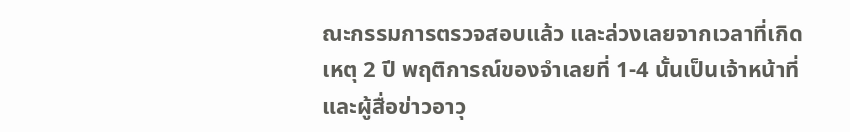ณะกรรมการตรวจสอบแล้ว และล่วงเลยจากเวลาที่เกิดเหตุ 2 ปี พฤติการณ์ของจำเลยที่ 1-4 นั้นเป็นเจ้าหน้าที่ และผู้สื่อข่าวอาวุ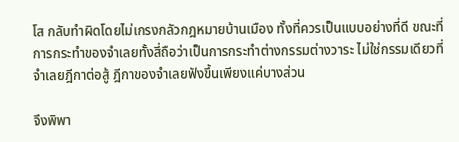โส กลับทำผิดโดยไม่เกรงกลัวกฎหมายบ้านเมือง ทั้งที่ควรเป็นแบบอย่างที่ดี ขณะที่การกระทำของจำเลยทั้งสี่ถือว่าเป็นการกระทำต่างกรรมต่างวาระ ไม่ใช่กรรมเดียวที่จำเลยฎีกาต่อสู้ ฎีกาของจำเลยฟังขึ้นเพียงแค่บางส่วน

จึงพิพา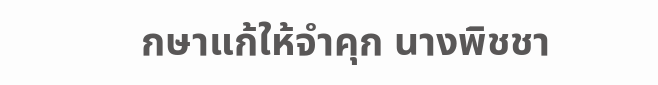กษาแก้ให้จำคุก นางพิชชา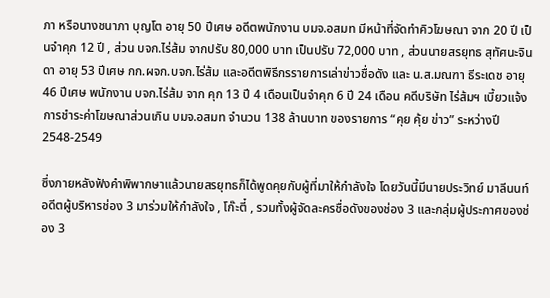ภา หรือนางชนาภา บุญโต อายุ 50 ปีเศษ อดีตพนักงาน บมจ.อสมท มีหน้าที่จัดทำคิวโฆษณา จาก 20 ปี เป็นจำคุก 12 ปี , ส่วน บจก.ไร่ส้ม จากปรับ 80,000 บาท เป็นปรับ 72,000 บาท , ส่วนนายสรยุทธ สุทัศนะจินดา อายุ 53 ปีเศษ กก.ผจก.บจก.ไร่ส้ม และอดีตพิธีกรรายการเล่าข่าวชื่อดัง และ น.ส.มณฑา ธีระเดช อายุ 46 ปีเศษ พนักงาน บจก.ไร่ส้ม จาก คุก 13 ปี 4 เดือนเป็นจำคุก 6 ปี 24 เดือน คดีบริษัท ไร่ส้มฯ เบี้ยวแจ้งการชำระค่าโฆษณาส่วนเกิน บมจ.อสมท จำนวน 138 ล้านบาท ของรายการ “คุย คุ้ย ข่าว” ระหว่างปี 2548-2549

ซึ่งภายหลังฟังคำพิพากษาแล้วนายสรยุทธก็ได้พูดคุยกับผู้ที่มาให้กำลังใจ โดยวันนี้มีนายประวิทย์ มาลีนนท์ อดีตผู้บริหารช่อง 3 มาร่วมให้กำลังใจ , โก๊ะตี๋ , รวมทั้งผู้จัดละครชื่อดังของช่อง 3 และกลุ่มผู้ประกาศของช่อง 3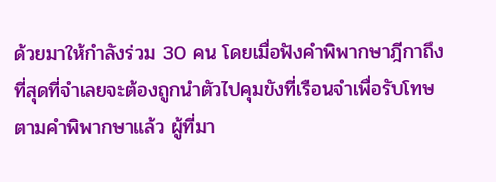ด้วยมาให้กำลังร่วม 30 คน โดยเมื่อฟังคำพิพากษาฎีกาถึงที่สุดที่จำเลยจะต้องถูกนำตัวไปคุมขังที่เรือนจำเพื่อรับโทษตามคำพิพากษาแล้ว ผู้ที่มา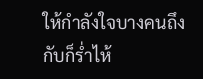ให้กำลังใจบางคนถึงกับก็ร่ำไห้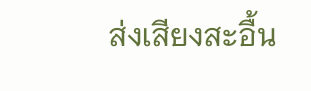ส่งเสียงสะอื้น